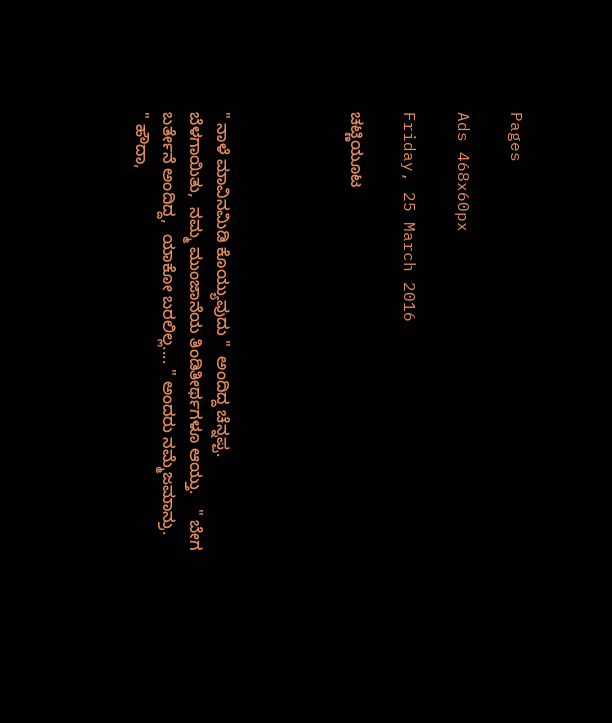Pages

Ads 468x60px

Friday, 25 March 2016

ಚಟ್ಣಿಯೂಟ




" ನಾಳೆ ಮಾವಿನಮಿಡಿ ಕೊಯ್ಯುವುದು "  ಅಂದಿದ್ದ ಚೆನ್ನಪ್ಪ.
ಬೆಳಗಾಯಿತು,  ನಮ್ಮ ಮುಂಜಾನೆಯ ತಿಂಡಿತೀರ್ಥಗಳೂ ಆಯ್ತು.   " ಬೇಗ ಬರ್ತೇನೆ ಅಂದಿದ್ದ,  ಯಾಕೋ ಬರಲಿಲ್ಲ.... " ಅಂದರು ನಮ್ಮೆಜಮಾನ್ರು.
" ಹೌದಾ,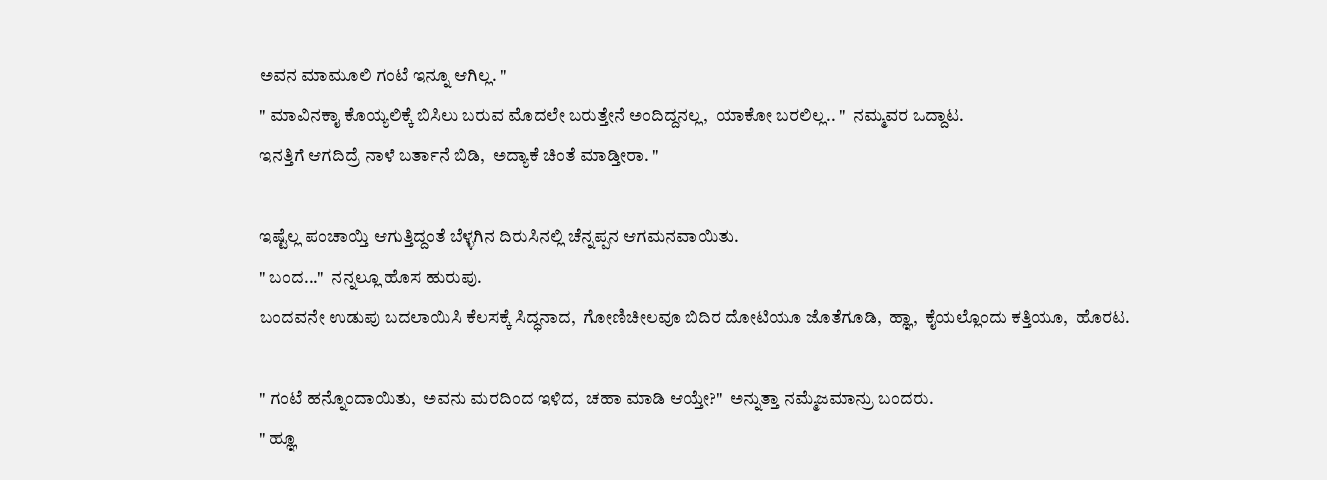ಅವನ ಮಾಮೂಲಿ ಗಂಟೆ ಇನ್ನೂ ಆಗಿಲ್ಲ. "
" ಮಾವಿನಕಾೖ ಕೊಯ್ಯಲಿಕ್ಕೆ ಬಿಸಿಲು ಬರುವ ಮೊದಲೇ ಬರುತ್ತೇನೆ ಅಂದಿದ್ದನಲ್ಲ,  ಯಾಕೋ ಬರಲಿಲ್ಲ.. "  ನಮ್ಮವರ ಒದ್ದಾಟ.
ಇನತ್ತಿಗೆ ಆಗದಿದ್ರೆ ನಾಳೆ ಬರ್ತಾನೆ ಬಿಡಿ,  ಅದ್ಯಾಕೆ ಚಿಂತೆ ಮಾಡ್ತೀರಾ. "

ಇಷ್ಟೆಲ್ಲ ಪಂಚಾಯ್ತಿ ಆಗುತ್ತಿದ್ದಂತೆ ಬೆಳ್ಳಗಿನ ದಿರುಸಿನಲ್ಲಿ ಚೆನ್ನಪ್ಪನ ಆಗಮನವಾಯಿತು.
" ಬಂದ..."  ನನ್ನಲ್ಲೂ ಹೊಸ ಹುರುಪು.
ಬಂದವನೇ ಉಡುಪು ಬದಲಾಯಿಸಿ ಕೆಲಸಕ್ಕೆ ಸಿದ್ಧನಾದ,  ಗೋಣಿಚೀಲವೂ ಬಿದಿರ ದೋಟಿಯೂ ಜೊತೆಗೂಡಿ,  ಹ್ಞಾ,  ಕೈಯಲ್ಲೊಂದು ಕತ್ತಿಯೂ,  ಹೊರಟ.

" ಗಂಟೆ ಹನ್ನೊಂದಾಯಿತು,  ಅವನು ಮರದಿಂದ ಇಳಿದ,  ಚಹಾ ಮಾಡಿ ಆಯ್ತೇ?"  ಅನ್ನುತ್ತಾ ನಮ್ಮೆಜಮಾನ್ರು ಬಂದರು.
" ಹ್ಞೂ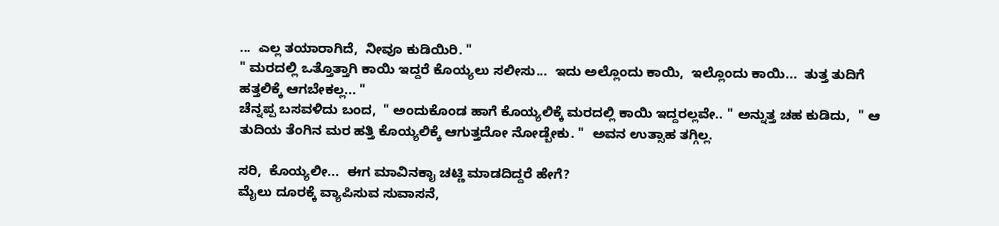...  ಎಲ್ಲ ತಯಾರಾಗಿದೆ,  ನೀವೂ ಕುಡಿಯಿರಿ. "
" ಮರದಲ್ಲಿ ಒತ್ತೊತ್ತಾಗಿ ಕಾಯಿ ಇದ್ದರೆ ಕೊಯ್ಯಲು ಸಲೀಸು...  ಇದು ಅಲ್ಲೊಂದು ಕಾಯಿ,  ಇಲ್ಲೊಂದು ಕಾಯಿ...  ತುತ್ತ ತುದಿಗೆ ಹತ್ತಲಿಕ್ಕೆ ಆಗಬೇಕಲ್ಲ... "
ಚೆನ್ನಪ್ಪ ಬಸವಳಿದು ಬಂದ,  " ಅಂದುಕೊಂಡ ಹಾಗೆ ಕೊಯ್ಯಲಿಕ್ಕೆ ಮರದಲ್ಲಿ ಕಾಯಿ ಇದ್ದರಲ್ಲವೇ.. " ಅನ್ನುತ್ತ ಚಹ ಕುಡಿದು,  " ಆ ತುದಿಯ ತೆಂಗಿನ ಮರ ಹತ್ತಿ ಕೊಯ್ಯಲಿಕ್ಕೆ ಆಗುತ್ತದೋ ನೋಡ್ಬೇಕು. "  ಅವನ ಉತ್ಸಾಹ ತಗ್ಗಿಲ್ಲ.

ಸರಿ,  ಕೊಯ್ಯಲೀ...  ಈಗ ಮಾವಿನಕಾೖ ಚಟ್ಣಿ ಮಾಡದಿದ್ದರೆ ಹೇಗೆ?
ಮೈಲು ದೂರಕ್ಕೆ ವ್ಯಾಪಿಸುವ ಸುವಾಸನೆ,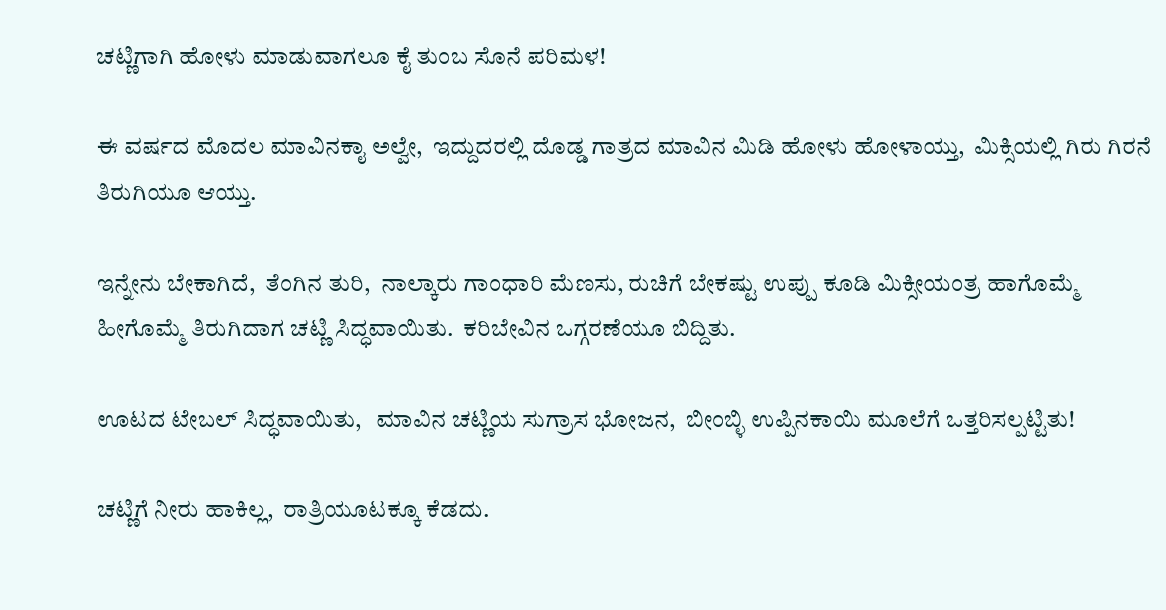ಚಟ್ಣಿಗಾಗಿ ಹೋಳು ಮಾಡುವಾಗಲೂ ಕೈ ತುಂಬ ಸೊನೆ ಪರಿಮಳ!

ಈ ವರ್ಷದ ಮೊದಲ ಮಾವಿನಕಾೖ ಅಲ್ವೇ,  ಇದ್ದುದರಲ್ಲಿ ದೊಡ್ಡ ಗಾತ್ರದ ಮಾವಿನ ಮಿಡಿ ಹೋಳು ಹೋಳಾಯ್ತು,  ಮಿಕ್ಸಿಯಲ್ಲಿ ಗಿರು ಗಿರನೆ ತಿರುಗಿಯೂ ಆಯ್ತು.

ಇನ್ನೇನು ಬೇಕಾಗಿದೆ,  ತೆಂಗಿನ ತುರಿ,  ನಾಲ್ಕಾರು ಗಾಂಧಾರಿ ಮೆಣಸು, ರುಚಿಗೆ ಬೇಕಷ್ಟು ಉಪ್ಪು ಕೂಡಿ ಮಿಕ್ಸೀಯಂತ್ರ ಹಾಗೊಮ್ಮೆ ಹೀಗೊಮ್ಮೆ ತಿರುಗಿದಾಗ ಚಟ್ಣಿ ಸಿದ್ಧವಾಯಿತು.  ಕರಿಬೇವಿನ ಒಗ್ಗರಣೆಯೂ ಬಿದ್ದಿತು.

ಊಟದ ಟೇಬಲ್ ಸಿದ್ಧವಾಯಿತು,   ಮಾವಿನ ಚಟ್ಣಿಯ ಸುಗ್ರಾಸ ಭೋಜನ,  ಬೀಂಬ್ಳಿ ಉಪ್ಪಿನಕಾಯಿ ಮೂಲೆಗೆ ಒತ್ತರಿಸಲ್ಪಟ್ಟಿತು!

ಚಟ್ಣಿಗೆ ನೀರು ಹಾಕಿಲ್ಲ,  ರಾತ್ರಿಯೂಟಕ್ಕೂ ಕೆಡದು.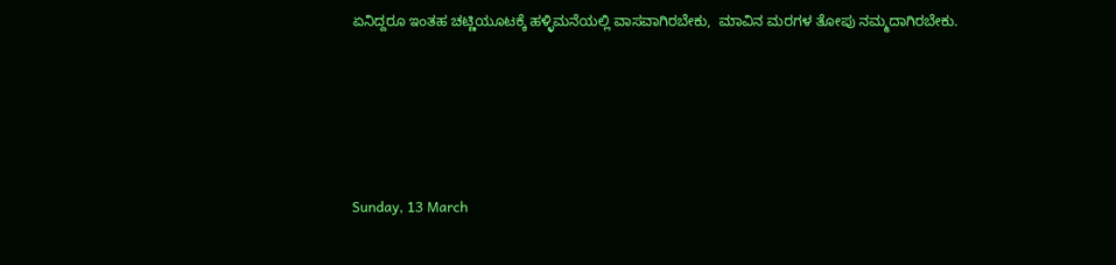ಏನಿದ್ದರೂ ಇಂತಹ ಚಟ್ಣಿಯೂಟಕ್ಕೆ ಹಳ್ಳಿಮನೆಯಲ್ಲಿ ವಾಸವಾಗಿರಬೇಕು,  ಮಾವಿನ ಮರಗಳ ತೋಪು ನಮ್ಮದಾಗಿರಬೇಕು.






Sunday, 13 March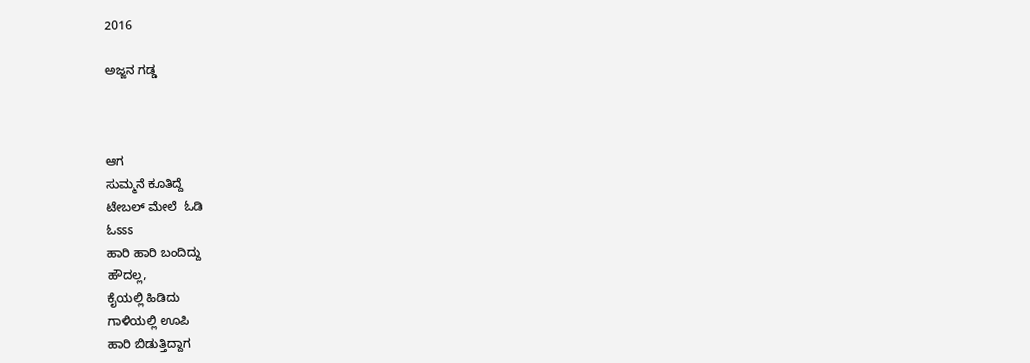2016

ಅಜ್ಜನ ಗಡ್ಡ



ಆಗ
ಸುಮ್ಮನೆ ಕೂತಿದ್ದೆ
ಟೇಬಲ್ ಮೇಲೆ  ಓಡಿ
ಓಽಽಽ
ಹಾರಿ ಹಾರಿ ಬಂದಿದ್ದು
ಹೌದಲ್ಲ,
ಕೈಯಲ್ಲಿ ಹಿಡಿದು
ಗಾಳಿಯಲ್ಲಿ ಊಪಿ
ಹಾರಿ ಬಿಡುತ್ತಿದ್ದಾಗ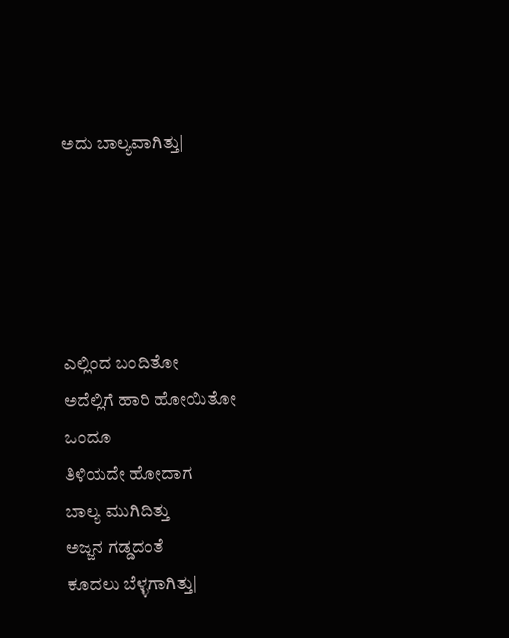ಅದು ಬಾಲ್ಯವಾಗಿತ್ತು|





ಎಲ್ಲಿಂದ ಬಂದಿತೋ
ಅದೆಲ್ಲಿಗೆ ಹಾರಿ ಹೋಯಿತೋ
ಒಂದೂ
ತಿಳಿಯದೇ ಹೋದಾಗ
ಬಾಲ್ಯ ಮುಗಿದಿತ್ತು
ಅಜ್ಜನ ಗಡ್ಡದಂತೆ
ಕೂದಲು ಬೆಳ್ಳಗಾಗಿತ್ತು|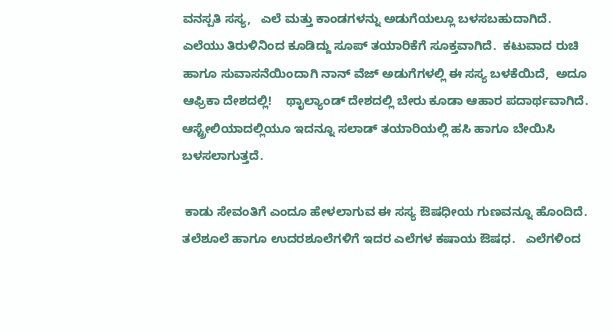ವನಸ್ಪತಿ ಸಸ್ಯ,   ಎಲೆ ಮತ್ತು ಕಾಂಡಗಳನ್ನು ಅಡುಗೆಯಲ್ಲೂ ಬಳಸಬಹುದಾಗಿದೆ.  ಎಲೆಯು ತಿರುಳಿನಿಂದ ಕೂಡಿದ್ದು ಸೂಪ್ ತಯಾರಿಕೆಗೆ ಸೂಕ್ತವಾಗಿದೆ.  ಕಟುವಾದ ರುಚಿ ಹಾಗೂ ಸುವಾಸನೆಯಿಂದಾಗಿ ನಾನ್ ವೆಜ್ ಅಡುಗೆಗಳಲ್ಲಿ ಈ ಸಸ್ಯ ಬಳಕೆಯಿದೆ,  ಅದೂ ಆಫ್ರಿಕಾ ದೇಶದಲ್ಲಿ!    ಥಾೖಲ್ಯಾಂಡ್ ದೇಶದಲ್ಲಿ ಬೇರು ಕೂಡಾ ಆಹಾರ ಪದಾರ್ಥವಾಗಿದೆ.   ಆಸ್ಟ್ರೇಲಿಯಾದಲ್ಲಿಯೂ ಇದನ್ನೂ ಸಲಾಡ್ ತಯಾರಿಯಲ್ಲಿ ಹಸಿ ಹಾಗೂ ಬೇಯಿಸಿ ಬಳಸಲಾಗುತ್ತದೆ.

 ಕಾಡು ಸೇವಂತಿಗೆ ಎಂದೂ ಹೇಳಲಾಗುವ ಈ ಸಸ್ಯ ಔಷಧೀಯ ಗುಣವನ್ನೂ ಹೊಂದಿದೆ.   ತಲೆಶೂಲೆ ಹಾಗೂ ಉದರಶೂಲೆಗಳಿಗೆ ಇದರ ಎಲೆಗಳ ಕಷಾಯ ಔಷಧ.   ಎಲೆಗಳಿಂದ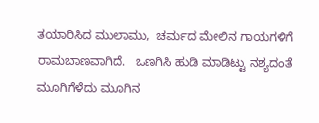ತಯಾರಿಸಿದ ಮುಲಾಮು,  ಚರ್ಮದ ಮೇಲಿನ ಗಾಯಗಳಿಗೆ ರಾಮಬಾಣವಾಗಿದೆ.   ಒಣಗಿಸಿ ಹುಡಿ ಮಾಡಿಟ್ಟು ನಶ್ಯದಂತೆ ಮೂಗಿಗೆಳೆದು ಮೂಗಿನ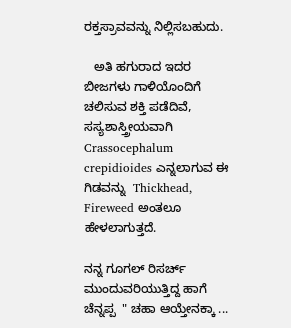ರಕ್ತಸ್ರಾವವನ್ನು ನಿಲ್ಲಿಸಬಹುದು.

   ಅತಿ ಹಗುರಾದ ಇದರ ಬೀಜಗಳು ಗಾಳಿಯೊಂದಿಗೆ ಚಲಿಸುವ ಶಕ್ತಿ ಪಡೆದಿವೆ,  ಸಸ್ಯಶಾಸ್ತ್ರೀಯವಾಗಿ Crassocephalum crepidioides ಎನ್ನಲಾಗುವ ಈ ಗಿಡವನ್ನು  Thickhead, Fireweed ಅಂತಲೂ ಹೇಳಲಾಗುತ್ತದೆ.

ನನ್ನ ಗೂಗಲ್ ರಿಸರ್ಚ್ ಮುಂದುವರಿಯುತ್ತಿದ್ದ ಹಾಗೆ ಚೆನ್ನಪ್ಪ  " ಚಹಾ ಆಯ್ತೇನಕ್ಕಾ ...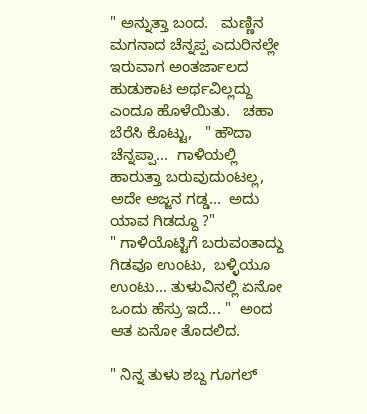" ಅನ್ನುತ್ತಾ ಬಂದ.   ಮಣ್ಣಿನ ಮಗನಾದ ಚೆನ್ನಪ್ಪ ಎದುರಿನಲ್ಲೇ ಇರುವಾಗ ಅಂತರ್ಜಾಲದ ಹುಡುಕಾಟ ಅರ್ಥವಿಲ್ಲದ್ದು ಎಂದೂ ಹೊಳೆಯಿತು.   ಚಹಾ ಬೆರೆಸಿ ಕೊಟ್ಟು,   " ಹೌದಾ ಚೆನ್ನಪ್ಪಾ...  ಗಾಳಿಯಲ್ಲಿ ಹಾರುತ್ತಾ ಬರುವುದುಂಟಲ್ಲ,  ಅದೇ ಅಜ್ಜನ ಗಡ್ಡ...  ಅದು ಯಾವ ಗಿಡದ್ದೂ ?"
" ಗಾಳಿಯೊಟ್ಟಿಗೆ ಬರುವಂತಾದ್ದು ಗಿಡವೂ ಉಂಟು,  ಬಳ್ಳಿಯೂ ಉಂಟು... ತುಳುವಿನಲ್ಲಿ ಏನೋ ಒಂದು ಹೆಸ್ರು ಇದೆ... "  ಅಂದ ಆತ ಏನೋ ತೊದಲಿದ.

" ನಿನ್ನ ತುಳು ಶಬ್ದ ಗೂಗಲ್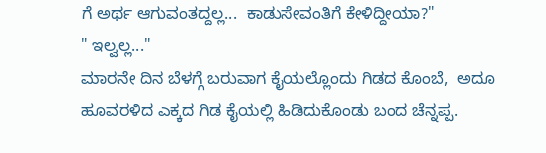ಗೆ ಅರ್ಥ ಆಗುವಂತದ್ದಲ್ಲ...  ಕಾಡುಸೇವಂತಿಗೆ ಕೇಳಿದ್ದೀಯಾ?"
" ಇಲ್ವಲ್ಲ..."
ಮಾರನೇ ದಿನ ಬೆಳಗ್ಗೆ ಬರುವಾಗ ಕೈಯಲ್ಲೊಂದು ಗಿಡದ ಕೊಂಬೆ,  ಅದೂ ಹೂವರಳಿದ ಎಕ್ಕದ ಗಿಡ ಕೈಯಲ್ಲಿ ಹಿಡಿದುಕೊಂಡು ಬಂದ ಚೆನ್ನಪ್ಪ.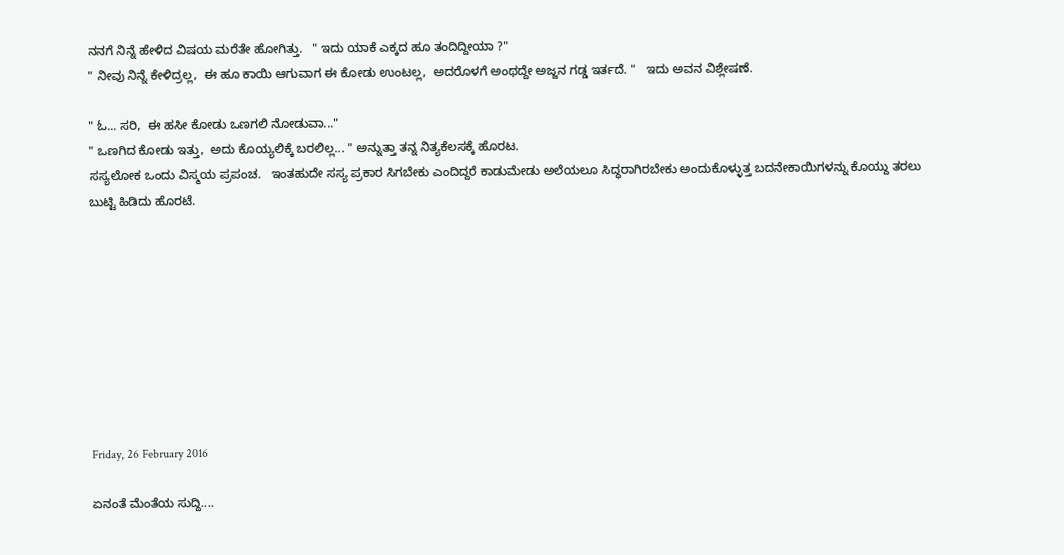ನನಗೆ ನಿನ್ನೆ ಹೇಳಿದ ವಿಷಯ ಮರೆತೇ ಹೋಗಿತ್ತು.   " ಇದು ಯಾಕೆ ಎಕ್ಕದ ಹೂ ತಂದಿದ್ದೀಯಾ ?"
" ನೀವು ನಿನ್ನೆ ಕೇಳಿದ್ರಲ್ಲ,  ಈ ಹೂ ಕಾಯಿ ಆಗುವಾಗ ಈ ಕೋಡು ಉಂಟಲ್ಲ,  ಅದರೊಳಗೆ ಅಂಥದ್ದೇ ಅಜ್ಜನ ಗಡ್ಡ ಇರ್ತದೆ. "   ಇದು ಅವನ ವಿಶ್ಲೇಷಣೆ.

" ಓ... ಸರಿ,  ಈ ಹಸೀ ಕೋಡು ಒಣಗಲಿ ನೋಡುವಾ..."
" ಒಣಗಿದ ಕೋಡು ಇತ್ತು,  ಅದು ಕೊಯ್ಯಲಿಕ್ಕೆ ಬರಲಿಲ್ಲ... " ಅನ್ನುತ್ತಾ ತನ್ನ ನಿತ್ಯಕೆಲಸಕ್ಕೆ ಹೊರಟ.
ಸಸ್ಯಲೋಕ ಒಂದು ವಿಸ್ಮಯ ಪ್ರಪಂಚ.   ಇಂತಹುದೇ ಸಸ್ಯ ಪ್ರಕಾರ ಸಿಗಬೇಕು ಎಂದಿದ್ದರೆ ಕಾಡುಮೇಡು ಅಲೆಯಲೂ ಸಿದ್ಧರಾಗಿರಬೇಕು ಅಂದುಕೊಳ್ಳುತ್ತ ಬದನೇಕಾಯಿಗಳನ್ನು ಕೊಯ್ದು ತರಲು ಬುಟ್ಟಿ ಹಿಡಿದು ಹೊರಟೆ.









Friday, 26 February 2016

ಏನಂತೆ ಮೆಂತೆಯ ಸುದ್ದಿ....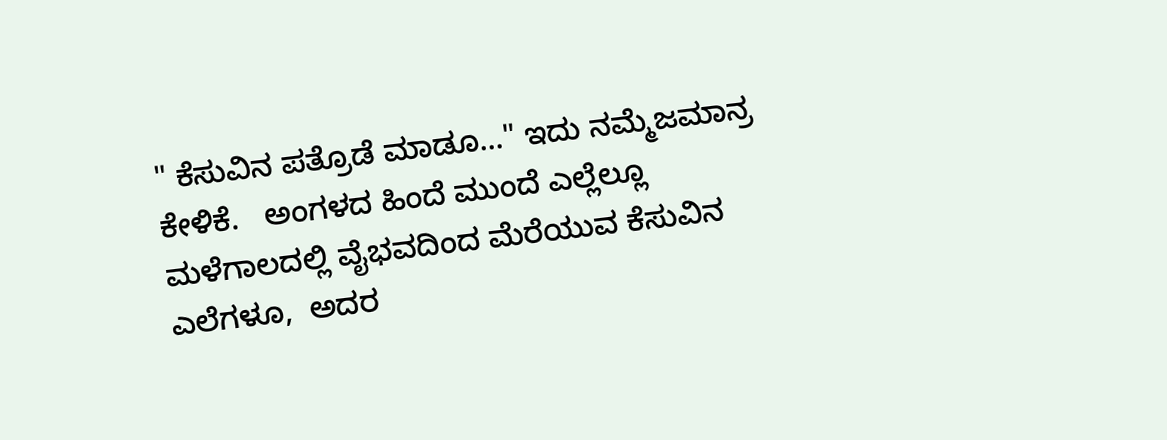" ಕೆಸುವಿನ ಪತ್ರೊಡೆ ಮಾಡೂ..." ಇದು ನಮ್ಮೆಜಮಾನ್ರ ಕೇಳಿಕೆ.   ಅಂಗಳದ ಹಿಂದೆ ಮುಂದೆ ಎಲ್ಲೆಲ್ಲೂ ಮಳೆಗಾಲದಲ್ಲಿ ವೈಭವದಿಂದ ಮೆರೆಯುವ ಕೆಸುವಿನ ಎಲೆಗಳೂ,  ಅದರ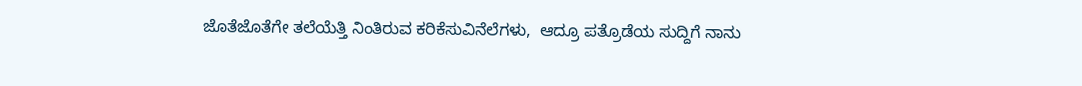ಜೊತೆಜೊತೆಗೇ ತಲೆಯೆತ್ತಿ ನಿಂತಿರುವ ಕರಿಕೆಸುವಿನೆಲೆಗಳು,  ಆದ್ರೂ ಪತ್ರೊಡೆಯ ಸುದ್ದಿಗೆ ನಾನು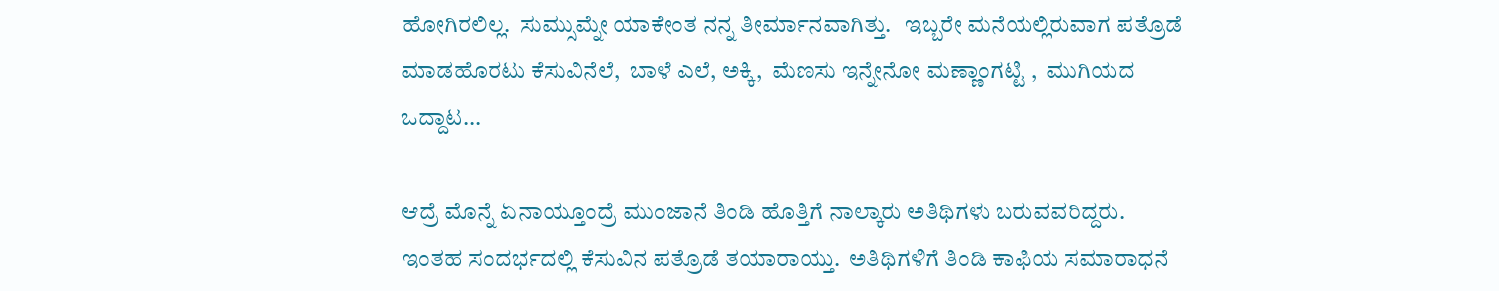ಹೋಗಿರಲಿಲ್ಲ.  ಸುಮ್ಸುಮ್ನೇ ಯಾಕೇಂತ ನನ್ನ ತೀರ್ಮಾನವಾಗಿತ್ತು.   ಇಬ್ಬರೇ ಮನೆಯಲ್ಲಿರುವಾಗ ಪತ್ರೊಡೆ ಮಾಡಹೊರಟು ಕೆಸುವಿನೆಲೆ,  ಬಾಳೆ ಎಲೆ, ಅಕ್ಕಿ,  ಮೆಣಸು ಇನ್ನೇನೋ ಮಣ್ಣಾಂಗಟ್ಟಿ ,  ಮುಗಿಯದ ಒದ್ದಾಟ...

ಆದ್ರೆ ಮೊನ್ನೆ ಏನಾಯ್ತೂಂದ್ರೆ ಮುಂಜಾನೆ ತಿಂಡಿ ಹೊತ್ತಿಗೆ ನಾಲ್ಕಾರು ಅತಿಥಿಗಳು ಬರುವವರಿದ್ದರು.   ಇಂತಹ ಸಂದರ್ಭದಲ್ಲಿ ಕೆಸುವಿನ ಪತ್ರೊಡೆ ತಯಾರಾಯ್ತು.  ಅತಿಥಿಗಳಿಗೆ ತಿಂಡಿ ಕಾಫಿಯ ಸಮಾರಾಧನೆ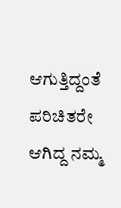ಆಗುತ್ತಿದ್ದಂತೆ ಪರಿಚಿತರೇ ಆಗಿದ್ದ ನಮ್ಮ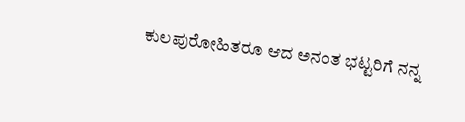ಕುಲಪುರೋಹಿತರೂ ಆದ ಅನಂತ ಭಟ್ಟರಿಗೆ ನನ್ನ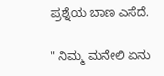ಪ್ರಶ್ನೆಯ ಬಾಣ ಎಸೆದೆ.

" ನಿಮ್ಮ ಮನೇಲಿ ಏನು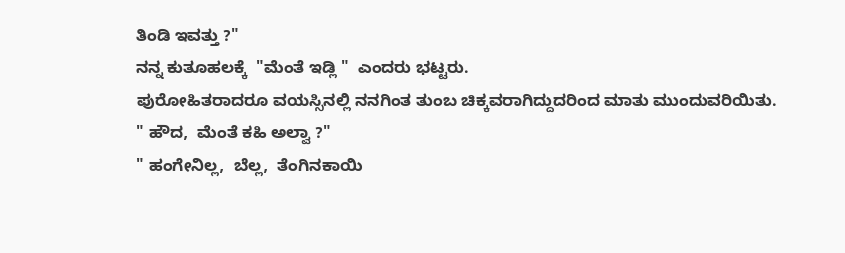ತಿಂಡಿ ಇವತ್ತು ?"
ನನ್ನ ಕುತೂಹಲಕ್ಕೆ  "ಮೆಂತೆ ಇಡ್ಲಿ "  ಎಂದರು ಭಟ್ಟರು.
ಪುರೋಹಿತರಾದರೂ ವಯಸ್ಸಿನಲ್ಲಿ ನನಗಿಂತ ತುಂಬ ಚಿಕ್ಕವರಾಗಿದ್ದುದರಿಂದ ಮಾತು ಮುಂದುವರಿಯಿತು.
" ಹೌದ,  ಮೆಂತೆ ಕಹಿ ಅಲ್ವಾ ?"
" ಹಂಗೇನಿಲ್ಲ,  ಬೆಲ್ಲ,  ತೆಂಗಿನಕಾಯಿ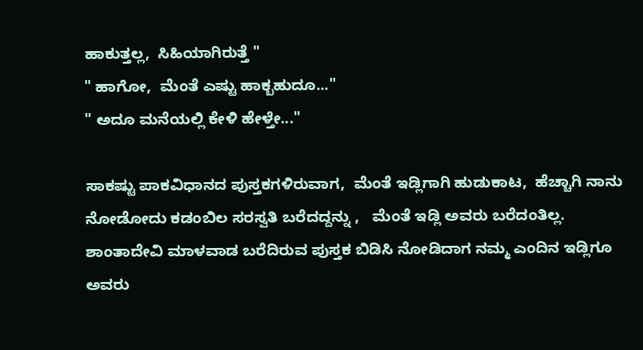ಹಾಕುತ್ತಲ್ಲ,  ಸಿಹಿಯಾಗಿರುತ್ತೆ "
" ಹಾಗೋ,  ಮೆಂತೆ ಎಷ್ಟು ಹಾಕ್ಬಹುದೂ..."
" ಅದೂ ಮನೆಯಲ್ಲಿ ಕೇಳಿ ಹೇಳ್ತೇ..."

ಸಾಕಷ್ಟು ಪಾಕವಿಧಾನದ ಪುಸ್ತಕಗಳಿರುವಾಗ,  ಮೆಂತೆ ಇಡ್ಲಿಗಾಗಿ ಹುಡುಕಾಟ,  ಹೆಚ್ಚಾಗಿ ನಾನು ನೋಡೋದು ಕಡಂಬಿಲ ಸರಸ್ವತಿ ಬರೆದದ್ದನ್ನು ,   ಮೆಂತೆ ಇಡ್ಲಿ ಅವರು ಬರೆದಂತಿಲ್ಲ.  ಶಾಂತಾದೇವಿ ಮಾಳವಾಡ ಬರೆದಿರುವ ಪುಸ್ತಕ ಬಿಡಿಸಿ ನೋಡಿದಾಗ ನಮ್ಮ ಎಂದಿನ ಇಡ್ಲಿಗೂ ಅವರು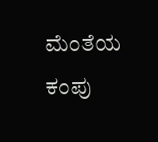ಮೆಂತೆಯ ಕಂಪು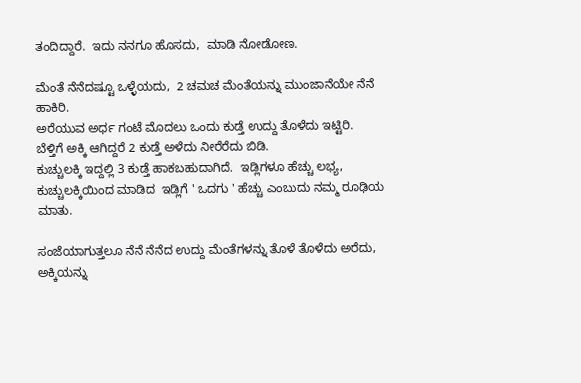ತಂದಿದ್ದಾರೆ.  ಇದು ನನಗೂ ಹೊಸದು,  ಮಾಡಿ ನೋಡೋಣ.

ಮೆಂತೆ ನೆನೆದಷ್ಟೂ ಒಳ್ಳೆಯದು,  2 ಚಮಚ ಮೆಂತೆಯನ್ನು ಮುಂಜಾನೆಯೇ ನೆನೆ ಹಾಕಿರಿ.
ಅರೆಯುವ ಅರ್ಧ ಗಂಟೆ ಮೊದಲು ಒಂದು ಕುಡ್ತೆ ಉದ್ದು ತೊಳೆದು ಇಟ್ಟಿರಿ.
ಬೆಳ್ತಿಗೆ ಅಕ್ಕಿ ಆಗಿದ್ದರೆ 2 ಕುಡ್ತೆ ಅಳೆದು ನೀರೆರೆದು ಬಿಡಿ.
ಕುಚ್ಚುಲಕ್ಕಿ ಇದ್ದಲ್ಲಿ 3 ಕುಡ್ತೆ ಹಾಕಬಹುದಾಗಿದೆ.  ಇಡ್ಲಿಗಳೂ ಹೆಚ್ಚು ಲಭ್ಯ,  ಕುಚ್ಚುಲಕ್ಕಿಯಿಂದ ಮಾಡಿದ  ಇಡ್ಲಿಗೆ ' ಒದಗು ' ಹೆಚ್ಚು ಎಂಬುದು ನಮ್ಮ ರೂಢಿಯ ಮಾತು.

ಸಂಜೆಯಾಗುತ್ತಲೂ ನೆನೆ ನೆನೆದ ಉದ್ದು ಮೆಂತೆಗಳನ್ನು ತೊಳೆ ತೊಳೆದು ಅರೆದು, ಅಕ್ಕಿಯನ್ನು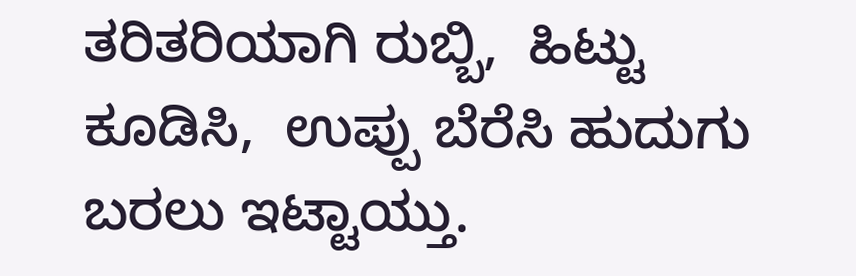ತರಿತರಿಯಾಗಿ ರುಬ್ಬಿ,  ಹಿಟ್ಟು ಕೂಡಿಸಿ,  ಉಪ್ಪು ಬೆರೆಸಿ ಹುದುಗು ಬರಲು ಇಟ್ಟಾಯ್ತು.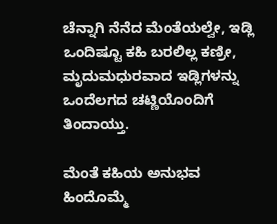ಚೆನ್ನಾಗಿ ನೆನೆದ ಮೆಂತೆಯಲ್ವೇ, ಇಡ್ಲಿ ಒಂದಿಷ್ಟೂ ಕಹಿ ಬರಲಿಲ್ಲ ಕಣ್ರೀ,  ಮೃದುಮಧುರವಾದ ಇಡ್ಲಿಗಳನ್ನು ಒಂದೆಲಗದ ಚಟ್ಣಿಯೊಂದಿಗೆ ತಿಂದಾಯ್ತು.

ಮೆಂತೆ ಕಹಿಯ ಅನುಭವ ಹಿಂದೊಮ್ಮೆ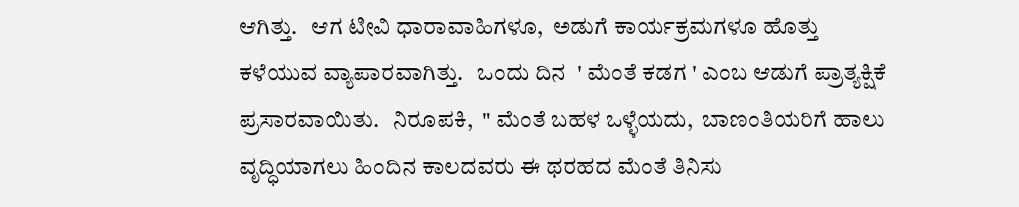ಆಗಿತ್ತು.   ಆಗ ಟೀವಿ ಧಾರಾವಾಹಿಗಳೂ,  ಅಡುಗೆ ಕಾರ್ಯಕ್ರಮಗಳೂ ಹೊತ್ತು ಕಳೆಯುವ ವ್ಯಾಪಾರವಾಗಿತ್ತು.   ಒಂದು ದಿನ  ' ಮೆಂತೆ ಕಡಗ ' ಎಂಬ ಆಡುಗೆ ಪ್ರಾತ್ಯಕ್ಷಿಕೆ ಪ್ರಸಾರವಾಯಿತು.   ನಿರೂಪಕಿ,  " ಮೆಂತೆ ಬಹಳ ಒಳ್ಳೆಯದು,  ಬಾಣಂತಿಯರಿಗೆ ಹಾಲು ವೃದ್ಧಿಯಾಗಲು ಹಿಂದಿನ ಕಾಲದವರು ಈ ಥರಹದ ಮೆಂತೆ ತಿನಿಸು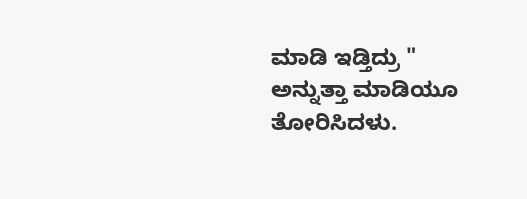ಮಾಡಿ ಇಡ್ತಿದ್ರು "  ಅನ್ನುತ್ತಾ ಮಾಡಿಯೂ ತೋರಿಸಿದಳು.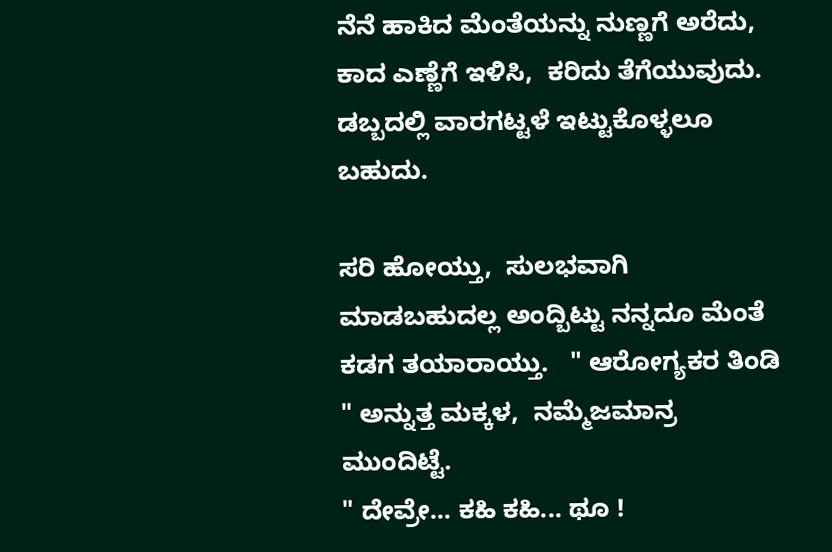ನೆನೆ ಹಾಕಿದ ಮೆಂತೆಯನ್ನು ನುಣ್ಣಗೆ ಅರೆದು,  ಕಾದ ಎಣ್ಣೆಗೆ ಇಳಿಸಿ,  ಕರಿದು ತೆಗೆಯುವುದು.  ಡಬ್ಬದಲ್ಲಿ ವಾರಗಟ್ಟಳೆ ಇಟ್ಟುಕೊಳ್ಳಲೂ ಬಹುದು.

ಸರಿ ಹೋಯ್ತು,  ಸುಲಭವಾಗಿ ಮಾಡಬಹುದಲ್ಲ ಅಂದ್ಬಿಟ್ಟು ನನ್ನದೂ ಮೆಂತೆ ಕಡಗ ತಯಾರಾಯ್ತು.   " ಆರೋಗ್ಯಕರ ತಿಂಡಿ " ಅನ್ನುತ್ತ ಮಕ್ಕಳ,  ನಮ್ಮೆಜಮಾನ್ರ ಮುಂದಿಟ್ಟೆ.
" ದೇವ್ರೇ... ಕಹಿ ಕಹಿ... ಥೂ !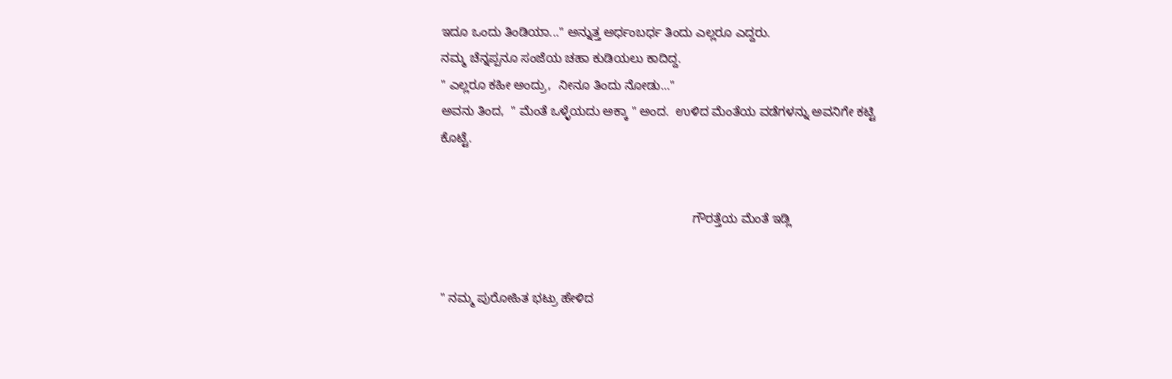ಇದೂ ಒಂದು ತಿಂಡಿಯಾ..." ಅನ್ನುತ್ತ ಅರ್ಧಂಬರ್ಧ ತಿಂದು ಎಲ್ಲರೂ ಎದ್ದರು.
ನಮ್ಮ ಚೆನ್ನಪ್ಪನೂ ಸಂಜೆಯ ಚಹಾ ಕುಡಿಯಲು ಕಾದಿದ್ದ.
" ಎಲ್ಲರೂ ಕಹೀ ಅಂದ್ರು,  ನೀನೂ ತಿಂದು ನೋಡು..."
ಅವನು ತಿಂದ,  " ಮೆಂತೆ ಒಳ್ಳೆಯದು ಅಕ್ಕಾ " ಅಂದ.  ಉಳಿದ ಮೆಂತೆಯ ವಡೆಗಳನ್ನು ಅವನಿಗೇ ಕಟ್ಟಿ ಕೊಟ್ಟೆ.


                                                                         ಗೌರತ್ತೆಯ ಮೆಂತೆ ಇಡ್ಲಿ


" ನಮ್ಮ ಪುರೋಹಿತ ಭಟ್ರು ಹೇಳಿದ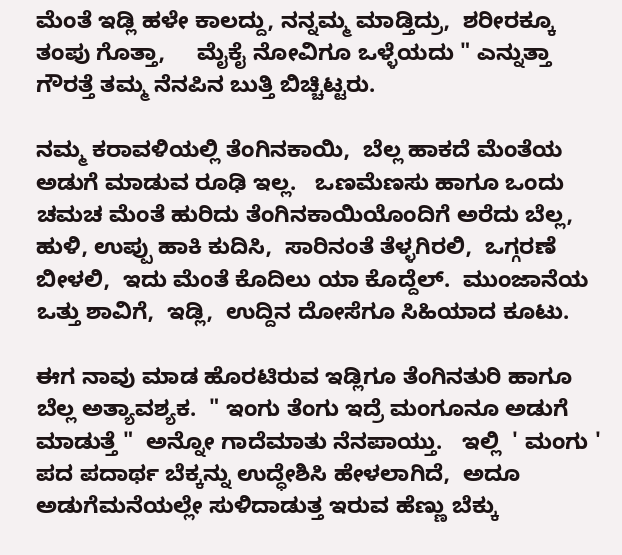ಮೆಂತೆ ಇಡ್ಲಿ ಹಳೇ ಕಾಲದ್ದು, ನನ್ನಮ್ಮ ಮಾಡ್ತಿದ್ರು,  ಶರೀರಕ್ಕೂ ತಂಪು ಗೊತ್ತಾ,     ಮೈಕೈ ನೋವಿಗೂ ಒಳ್ಳೆಯದು " ಎನ್ನುತ್ತಾ ಗೌರತ್ತೆ ತಮ್ಮ ನೆನಪಿನ ಬುತ್ತಿ ಬಿಚ್ಚಿಟ್ಟರು.

ನಮ್ಮ ಕರಾವಳಿಯಲ್ಲಿ ತೆಂಗಿನಕಾಯಿ,  ಬೆಲ್ಲ ಹಾಕದೆ ಮೆಂತೆಯ ಅಡುಗೆ ಮಾಡುವ ರೂಢಿ ಇಲ್ಲ.   ಒಣಮೆಣಸು ಹಾಗೂ ಒಂದು ಚಮಚ ಮೆಂತೆ ಹುರಿದು ತೆಂಗಿನಕಾಯಿಯೊಂದಿಗೆ ಅರೆದು ಬೆಲ್ಲ, ಹುಳಿ, ಉಪ್ಪು ಹಾಕಿ ಕುದಿಸಿ,  ಸಾರಿನಂತೆ ತೆಳ್ಳಗಿರಲಿ,  ಒಗ್ಗರಣೆ ಬೀಳಲಿ,  ಇದು ಮೆಂತೆ ಕೊದಿಲು ಯಾ ಕೊದ್ದೆಲ್.  ಮುಂಜಾನೆಯ  ಒತ್ತು ಶಾವಿಗೆ,  ಇಡ್ಲಿ,  ಉದ್ದಿನ ದೋಸೆಗೂ ಸಿಹಿಯಾದ ಕೂಟು.

ಈಗ ನಾವು ಮಾಡ ಹೊರಟಿರುವ ಇಡ್ಲಿಗೂ ತೆಂಗಿನತುರಿ ಹಾಗೂ ಬೆಲ್ಲ ಅತ್ಯಾವಶ್ಯಕ.  " ಇಂಗು ತೆಂಗು ಇದ್ರೆ ಮಂಗೂನೂ ಅಡುಗೆ ಮಾಡುತ್ತೆ "  ಅನ್ನೋ ಗಾದೆಮಾತು ನೆನಪಾಯ್ತು.   ಇಲ್ಲಿ  ' ಮಂಗು '  ಪದ ಪದಾರ್ಥ ಬೆಕ್ಕನ್ನು ಉದ್ಧೇಶಿಸಿ ಹೇಳಲಾಗಿದೆ,  ಅದೂ ಅಡುಗೆಮನೆಯಲ್ಲೇ ಸುಳಿದಾಡುತ್ತ ಇರುವ ಹೆಣ್ಣು ಬೆಕ್ಕು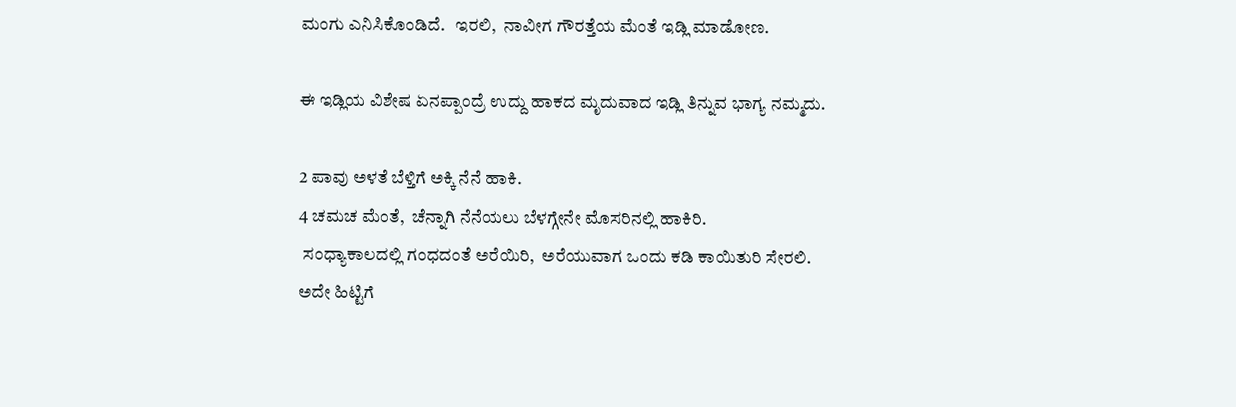ಮಂಗು ಎನಿಸಿಕೊಂಡಿದೆ.   ಇರಲಿ,  ನಾವೀಗ ಗೌರತ್ತೆಯ ಮೆಂತೆ ಇಡ್ಲಿ ಮಾಡೋಣ.

ಈ ಇಡ್ಲಿಯ ವಿಶೇಷ ಏನಪ್ಪಾಂದ್ರೆ ಉದ್ದು ಹಾಕದ ಮೃದುವಾದ ಇಡ್ಲಿ ತಿನ್ನುವ ಭಾಗ್ಯ ನಮ್ಮದು.

2 ಪಾವು ಅಳತೆ ಬೆಳ್ತಿಗೆ ಅಕ್ಕಿ ನೆನೆ ಹಾಕಿ.
4 ಚಮಚ ಮೆಂತೆ,  ಚೆನ್ನಾಗಿ ನೆನೆಯಲು ಬೆಳಗ್ಗೇನೇ ಮೊಸರಿನಲ್ಲಿ ಹಾಕಿರಿ.
 ಸಂಧ್ಯಾಕಾಲದಲ್ಲಿ ಗಂಧದಂತೆ ಅರೆಯಿರಿ,  ಅರೆಯುವಾಗ ಒಂದು ಕಡಿ ಕಾಯಿತುರಿ ಸೇರಲಿ.
ಅದೇ ಹಿಟ್ಟಿಗೆ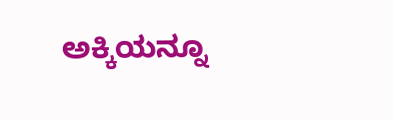ಅಕ್ಕಿಯನ್ನೂ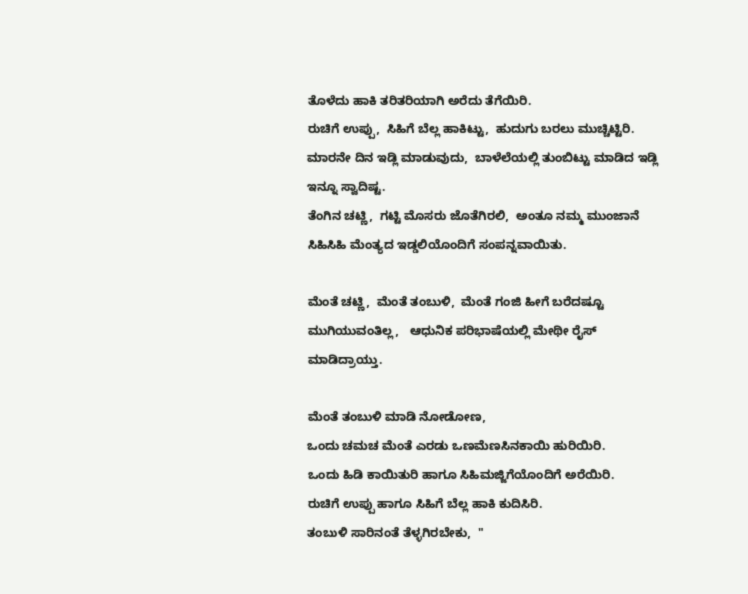ತೊಳೆದು ಹಾಕಿ ತರಿತರಿಯಾಗಿ ಅರೆದು ತೆಗೆಯಿರಿ.
ರುಚಿಗೆ ಉಪ್ಪು,  ಸಿಹಿಗೆ ಬೆಲ್ಲ ಹಾಕಿಟ್ಟು,  ಹುದುಗು ಬರಲು ಮುಚ್ಚಿಟ್ಟಿರಿ.
ಮಾರನೇ ದಿನ ಇಡ್ಲಿ ಮಾಡುವುದು,  ಬಾಳೆಲೆಯಲ್ಲಿ ತುಂಬಿಟ್ಟು ಮಾಡಿದ ಇಡ್ಲಿ ಇನ್ನೂ ಸ್ವಾದಿಷ್ಟ.
ತೆಂಗಿನ ಚಟ್ಣಿ,  ಗಟ್ಟಿ ಮೊಸರು ಜೊತೆಗಿರಲಿ,  ಅಂತೂ ನಮ್ಮ ಮುಂಜಾನೆ ಸಿಹಿಸಿಹಿ ಮೆಂತ್ಯದ ಇಡ್ಡಲಿಯೊಂದಿಗೆ ಸಂಪನ್ನವಾಯಿತು.

ಮೆಂತೆ ಚಟ್ಣಿ,  ಮೆಂತೆ ತಂಬುಳಿ,  ಮೆಂತೆ ಗಂಜಿ ಹೀಗೆ ಬರೆದಷ್ಟೂ ಮುಗಿಯುವಂತಿಲ್ಲ,   ಆಧುನಿಕ ಪರಿಭಾಷೆಯಲ್ಲಿ ಮೇಥೀ ರೈಸ್ ಮಾಡಿದ್ರಾಯ್ತು.

ಮೆಂತೆ ತಂಬುಳಿ ಮಾಡಿ ನೋಡೋಣ,
ಒಂದು ಚಮಚ ಮೆಂತೆ ಎರಡು ಒಣಮೆಣಸಿನಕಾಯಿ ಹುರಿಯಿರಿ.
ಒಂದು ಹಿಡಿ ಕಾಯಿತುರಿ ಹಾಗೂ ಸಿಹಿಮಜ್ಜಿಗೆಯೊಂದಿಗೆ ಅರೆಯಿರಿ.
ರುಚಿಗೆ ಉಪ್ಪು ಹಾಗೂ ಸಿಹಿಗೆ ಬೆಲ್ಲ ಹಾಕಿ ಕುದಿಸಿರಿ.
ತಂಬುಳಿ ಸಾರಿನಂತೆ ತೆಳ್ಳಗಿರಬೇಕು,  "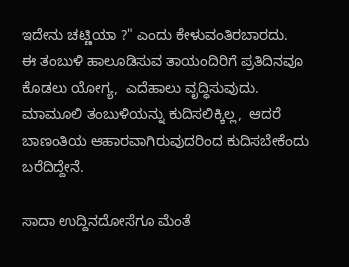ಇದೇನು ಚಟ್ಣಿಯಾ ?" ಎಂದು ಕೇಳುವಂತಿರಬಾರದು.
ಈ ತಂಬುಳಿ ಹಾಲೂಡಿಸುವ ತಾಯಂದಿರಿಗೆ ಪ್ರತಿದಿನವೂ ಕೊಡಲು ಯೋಗ್ಯ,  ಎದೆಹಾಲು ವೃದ್ಧಿಸುವುದು.   ಮಾಮೂಲಿ ತಂಬುಳಿಯನ್ನು ಕುದಿಸಲಿಕ್ಕಿಲ್ಲ,  ಆದರೆ ಬಾಣಂತಿಯ ಆಹಾರವಾಗಿರುವುದರಿಂದ ಕುದಿಸಬೇಕೆಂದು ಬರೆದಿದ್ದೇನೆ.

ಸಾದಾ ಉದ್ದಿನದೋಸೆಗೂ ಮೆಂತೆ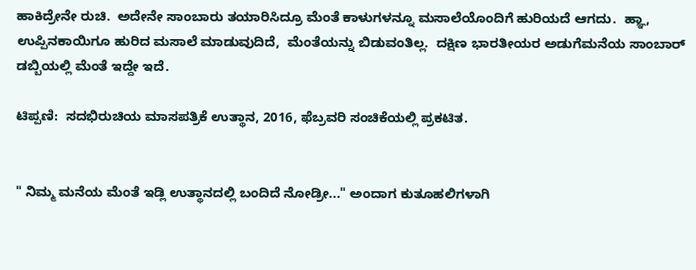ಹಾಕಿದ್ರೇನೇ ರುಚಿ.  ಅದೇನೇ ಸಾಂಬಾರು ತಯಾರಿಸಿದ್ರೂ ಮೆಂತೆ ಕಾಳುಗಳನ್ನೂ ಮಸಾಲೆಯೊಂದಿಗೆ ಹುರಿಯದೆ ಆಗದು.  ಹ್ಞಾ,  ಉಪ್ಪಿನಕಾಯಿಗೂ ಹುರಿದ ಮಸಾಲೆ ಮಾಡುವುದಿದೆ,  ಮೆಂತೆಯನ್ನು ಬಿಡುವಂತಿಲ್ಲ.  ದಕ್ಷಿಣ ಭಾರತೀಯರ ಅಡುಗೆಮನೆಯ ಸಾಂಬಾರ್ ಡಬ್ಬಿಯಲ್ಲಿ ಮೆಂತೆ ಇದ್ದೇ ಇದೆ.

ಟಿಪ್ಪಣಿ:  ಸದಭಿರುಚಿಯ ಮಾಸಪತ್ರಿಕೆ ಉತ್ಥಾನ, 2016, ಫೆಬ್ರವರಿ ಸಂಚಿಕೆಯಲ್ಲಿ ಪ್ರಕಟಿತ.


" ನಿಮ್ಮ ಮನೆಯ ಮೆಂತೆ ಇಡ್ಲಿ ಉತ್ಥಾನದಲ್ಲಿ ಬಂದಿದೆ ನೋಡ್ರೀ..." ಅಂದಾಗ ಕುತೂಹಲಿಗಳಾಗಿ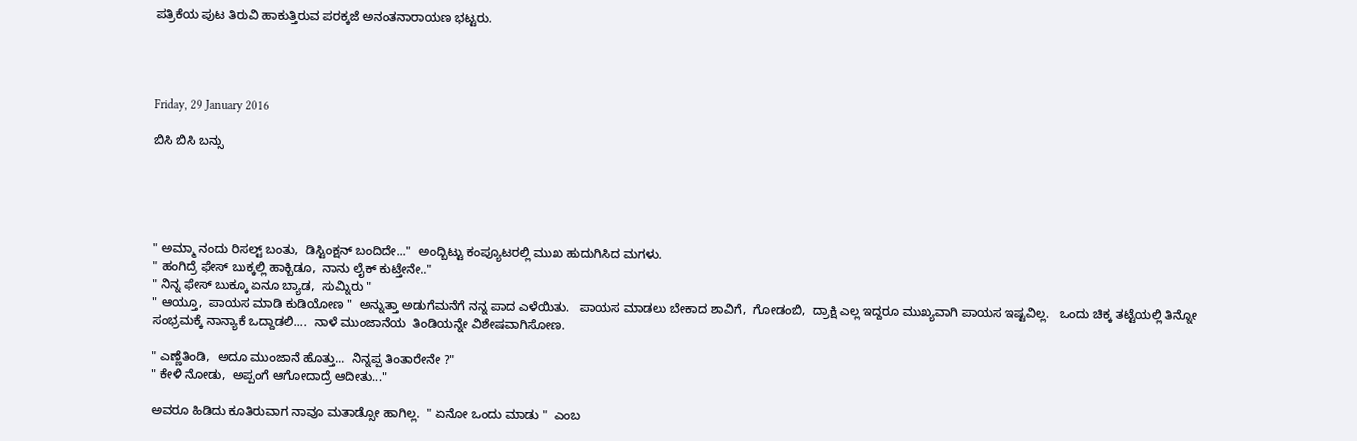ಪತ್ರಿಕೆಯ ಪುಟ ತಿರುವಿ ಹಾಕುತ್ತಿರುವ ಪರಕ್ಕಜೆ ಅನಂತನಾರಾಯಣ ಭಟ್ಟರು.




Friday, 29 January 2016

ಬಿಸಿ ಬಿಸಿ ಬನ್ಸು





" ಅಮ್ಮಾ ನಂದು ರಿಸಲ್ಟ್ ಬಂತು,  ಡಿಸ್ಟಿಂಕ್ಷನ್ ಬಂದಿದೇ..."  ಅಂದ್ಬಿಟ್ಟು ಕಂಪ್ಯೂಟರಲ್ಲಿ ಮುಖ ಹುದುಗಿಸಿದ ಮಗಳು.
" ಹಂಗಿದ್ರೆ ಫೇಸ್ ಬುಕ್ಕಲ್ಲಿ ಹಾಕ್ಬಿಡೂ,  ನಾನು ಲೈಕ್ ಕುಟ್ತೇನೇ.."
" ನಿನ್ನ ಫೇಸ್ ಬುಕ್ಕೂ ಏನೂ ಬ್ಯಾಡ,  ಸುಮ್ನಿರು "
" ಆಯ್ತೂ,  ಪಾಯಸ ಮಾಡಿ ಕುಡಿಯೋಣ "  ಅನ್ನುತ್ತಾ ಅಡುಗೆಮನೆಗೆ ನನ್ನ ಪಾದ ಎಳೆಯಿತು.   ಪಾಯಸ ಮಾಡಲು ಬೇಕಾದ ಶಾವಿಗೆ,  ಗೋಡಂಬಿ,  ದ್ರಾಕ್ಷಿ ಎಲ್ಲ ಇದ್ದರೂ ಮುಖ್ಯವಾಗಿ ಪಾಯಸ ಇಷ್ಟವಿಲ್ಲ.   ಒಂದು ಚಿಕ್ಕ ತಟ್ಟೆಯಲ್ಲಿ ತಿನ್ನೋ ಸಂಭ್ರಮಕ್ಕೆ ನಾನ್ಯಾಕೆ ಒದ್ದಾಡಲಿ....  ನಾಳೆ ಮುಂಜಾನೆಯ  ತಿಂಡಿಯನ್ನೇ ವಿಶೇಷವಾಗಿಸೋಣ.

" ಎಣ್ಣೆತಿಂಡಿ,  ಅದೂ ಮುಂಜಾನೆ ಹೊತ್ತು...  ನಿನ್ನಪ್ಪ ತಿಂತಾರೇನೇ ?"
" ಕೇಳಿ ನೋಡು,  ಅಪ್ಪಂಗೆ ಆಗೋದಾದ್ರೆ ಆದೀತು..."

ಅವರೂ ಹಿಡಿದು ಕೂತಿರುವಾಗ ನಾವೂ ಮತಾಡ್ಸೋ ಹಾಗಿಲ್ಲ.  " ಏನೋ ಒಂದು ಮಾಡು "  ಎಂಬ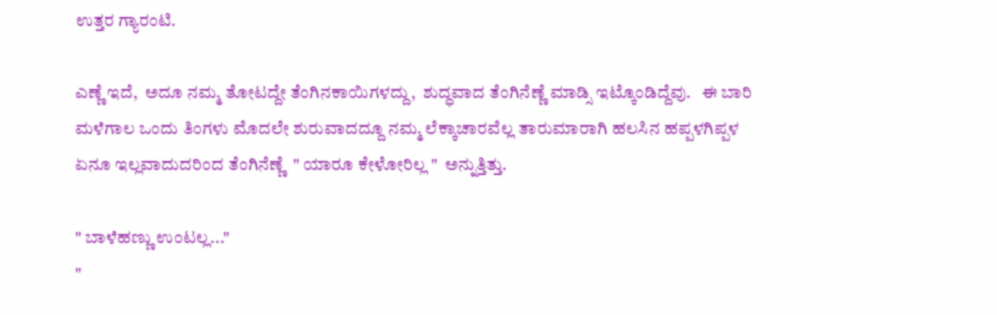ಉತ್ತರ ಗ್ಯಾರಂಟಿ.

ಎಣ್ಣೆ ಇದೆ,  ಅದೂ ನಮ್ಮ ತೋಟದ್ದೇ ತೆಂಗಿನಕಾಯಿಗಳದ್ದು,  ಶುದ್ಧವಾದ ತೆಂಗಿನೆಣ್ಣೆ ಮಾಡ್ಸಿ ಇಟ್ಕೊಂಡಿದ್ದೆವು.   ಈ ಬಾರಿ ಮಳೆಗಾಲ ಒಂದು ತಿಂಗಳು ಮೊದಲೇ ಶುರುವಾದದ್ದೂ ನಮ್ಮ ಲೆಕ್ಕಾಚಾರವೆಲ್ಲ ತಾರುಮಾರಾಗಿ ಹಲಸಿನ ಹಪ್ಪಳಗಿಪ್ಪಳ ಏನೂ ಇಲ್ಲವಾದುದರಿಂದ ತೆಂಗಿನೆಣ್ಣೆ  " ಯಾರೂ ಕೇಳೋರಿಲ್ಲ "  ಅನ್ನುತ್ತಿತ್ತು.

" ಬಾಳೆಹಣ್ಣು ಉಂಟಲ್ಲ..."
"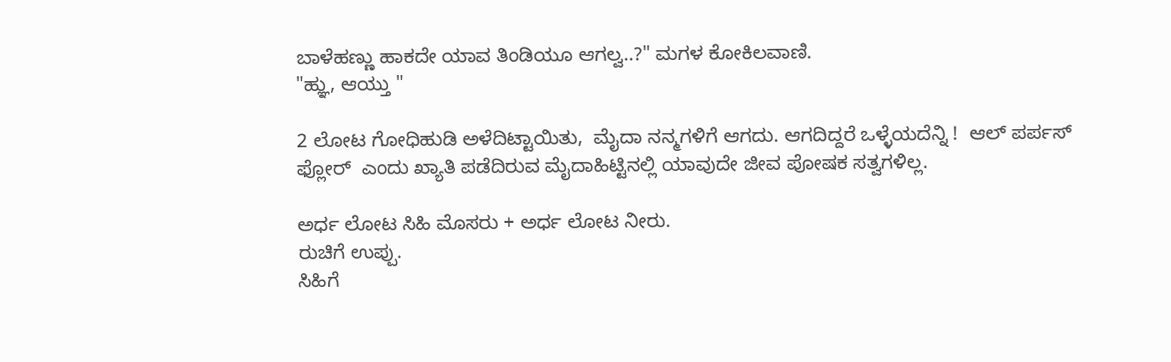ಬಾಳೆಹಣ್ಣು ಹಾಕದೇ ಯಾವ ತಿಂಡಿಯೂ ಆಗಲ್ವ..?" ಮಗಳ ಕೋಕಿಲವಾಣಿ.
"ಹ್ಞು, ಆಯ್ತು "

2 ಲೋಟ ಗೋಧಿಹುಡಿ ಅಳೆದಿಟ್ಟಾಯಿತು,  ಮೈದಾ ನನ್ಮಗಳಿಗೆ ಆಗದು. ಆಗದಿದ್ದರೆ ಒಳ್ಳೆಯದೆನ್ನಿ !  ಆಲ್ ಪರ್ಪಸ್ ಫ್ಲೋರ್  ಎಂದು ಖ್ಯಾತಿ ಪಡೆದಿರುವ ಮೈದಾಹಿಟ್ಟಿನಲ್ಲಿ ಯಾವುದೇ ಜೀವ ಪೋಷಕ ಸತ್ವಗಳಿಲ್ಲ.

ಅರ್ಧ ಲೋಟ ಸಿಹಿ ಮೊಸರು + ಅರ್ಧ ಲೋಟ ನೀರು.
ರುಚಿಗೆ ಉಪ್ಪು.
ಸಿಹಿಗೆ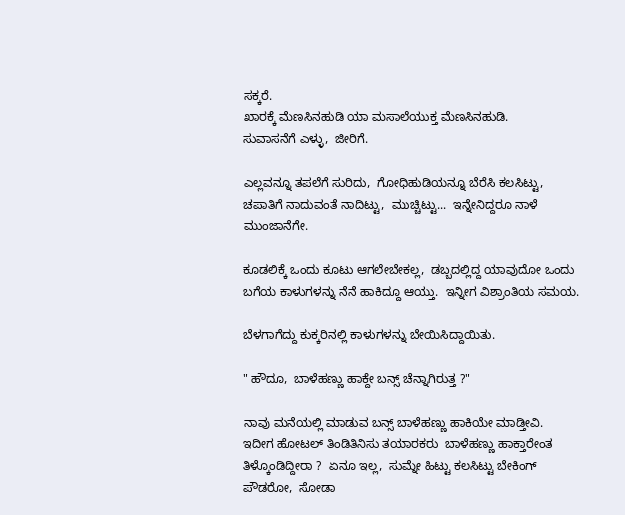ಸಕ್ಕರೆ.
ಖಾರಕ್ಕೆ ಮೆಣಸಿನಹುಡಿ ಯಾ ಮಸಾಲೆಯುಕ್ತ ಮೆಣಸಿನಹುಡಿ.
ಸುವಾಸನೆಗೆ ಎಳ್ಳು,  ಜೀರಿಗೆ.

ಎಲ್ಲವನ್ನೂ ತಪಲೆಗೆ ಸುರಿದು,  ಗೋಧಿಹುಡಿಯನ್ನೂ ಬೆರೆಸಿ ಕಲಸಿಟ್ಟು,  ಚಪಾತಿಗೆ ನಾದುವಂತೆ ನಾದಿಟ್ಟು,  ಮುಚ್ಚಿಟ್ಟು...  ಇನ್ನೇನಿದ್ದರೂ ನಾಳೆ ಮುಂಜಾನೆಗೇ.

ಕೂಡಲಿಕ್ಕೆ ಒಂದು ಕೂಟು ಆಗಲೇಬೇಕಲ್ಲ,  ಡಬ್ಬದಲ್ಲಿದ್ದ ಯಾವುದೋ ಒಂದು ಬಗೆಯ ಕಾಳುಗಳನ್ನು ನೆನೆ ಹಾಕಿದ್ದೂ ಆಯ್ತು.  ಇನ್ನೀಗ ವಿಶ್ರಾಂತಿಯ ಸಮಯ.

ಬೆಳಗಾಗೆದ್ದು ಕುಕ್ಕರಿನಲ್ಲಿ ಕಾಳುಗಳನ್ನು ಬೇಯಿಸಿದ್ದಾಯಿತು.

" ಹೌದೂ,  ಬಾಳೆಹಣ್ಣು ಹಾಕ್ದೇ ಬನ್ಸ್ ಚೆನ್ನಾಗಿರುತ್ತ ?"

ನಾವು ಮನೆಯಲ್ಲಿ ಮಾಡುವ ಬನ್ಸ್ ಬಾಳೆಹಣ್ಣು ಹಾಕಿಯೇ ಮಾಡ್ತೀವಿ.  ಇದೀಗ ಹೋಟಲ್ ತಿಂಡಿತಿನಿಸು ತಯಾರಕರು  ಬಾಳೆಹಣ್ಣು ಹಾಕ್ತಾರೇಂತ ತಿಳ್ಕೊಂಡಿದ್ದೀರಾ ?  ಏನೂ ಇಲ್ಲ,  ಸುಮ್ನೇ ಹಿಟ್ಟು ಕಲಸಿಟ್ಟು ಬೇಕಿಂಗ್ ಪೌಡರೋ,  ಸೋಡಾ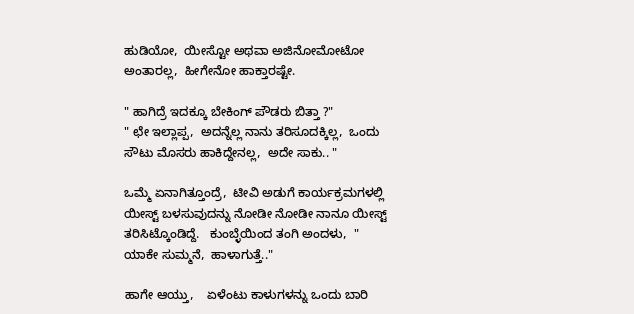ಹುಡಿಯೋ,  ಯೀಸ್ಟೋ ಅಥವಾ ಅಜಿನೋಮೋಟೋ ಅಂತಾರಲ್ಲ,  ಹೀಗೇನೋ ಹಾಕ್ತಾರಷ್ಟೇ.

" ಹಾಗಿದ್ರೆ ಇದಕ್ಕೂ ಬೇಕಿಂಗ್ ಪೌಡರು ಬಿತ್ತಾ ?"
" ಛೇ ಇಲ್ಲಾಪ್ಪ,  ಅದನ್ನೆಲ್ಲ ನಾನು ತರಿಸೂದಕ್ಕಿಲ್ಲ,  ಒಂದು ಸೌಟು ಮೊಸರು ಹಾಕಿದ್ದೇನಲ್ಲ,  ಅದೇ ಸಾಕು.. "

ಒಮ್ಮೆ ಏನಾಗಿತ್ತೂಂದ್ರೆ,  ಟೀವಿ ಅಡುಗೆ ಕಾರ್ಯಕ್ರಮಗಳಲ್ಲಿ ಯೀಸ್ಟ್ ಬಳಸುವುದನ್ನು ನೋಡೀ ನೋಡೀ ನಾನೂ ಯೀಸ್ಟ್ ತರಿಸಿಟ್ಕೊಂಡಿದ್ದೆ.   ಕುಂಬ್ಳೆಯಿಂದ ತಂಗಿ ಅಂದಳು,  " ಯಾಕೇ ಸುಮ್ಮನೆ,  ಹಾಳಾಗುತ್ತೆ.."

ಹಾಗೇ ಆಯ್ತು,    ಏಳೆಂಟು ಕಾಳುಗಳನ್ನು ಒಂದು ಬಾರಿ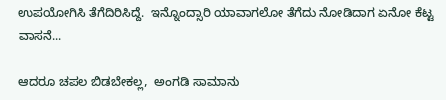ಉಪಯೋಗಿಸಿ ತೆಗೆದಿರಿಸಿದ್ದೆ.  ಇನ್ನೊಂದ್ಸಾರಿ ಯಾವಾಗಲೋ ತೆಗೆದು ನೋಡಿದಾಗ ಏನೋ ಕೆಟ್ಟ ವಾಸನೆ...

ಆದರೂ ಚಪಲ ಬಿಡಬೇಕಲ್ಲ,  ಅಂಗಡಿ ಸಾಮಾನು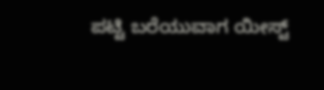ಪಟ್ಟಿ ಬರೆಯುವಾಗ ಯೀಸ್ಟ್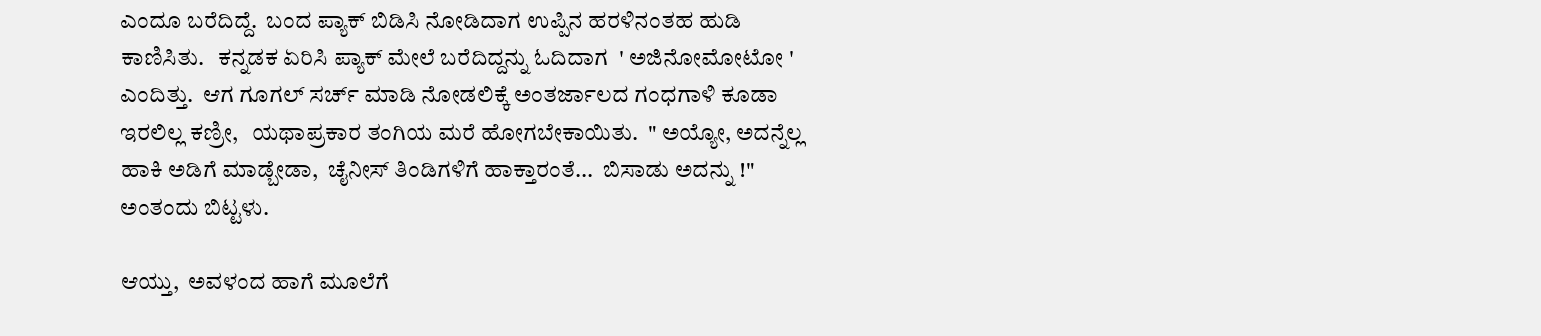ಎಂದೂ ಬರೆದಿದ್ದೆ.  ಬಂದ ಪ್ಯಾಕ್ ಬಿಡಿಸಿ ನೋಡಿದಾಗ ಉಪ್ಪಿನ ಹರಳಿನಂತಹ ಹುಡಿ ಕಾಣಿಸಿತು.   ಕನ್ನಡಕ ಏರಿಸಿ ಪ್ಯಾಕ್ ಮೇಲೆ ಬರೆದಿದ್ದನ್ನು ಓದಿದಾಗ  ' ಅಜಿನೋಮೋಟೋ ' ಎಂದಿತ್ತು.  ಆಗ ಗೂಗಲ್ ಸರ್ಚ್ ಮಾಡಿ ನೋಡಲಿಕ್ಕೆ ಅಂತರ್ಜಾಲದ ಗಂಧಗಾಳಿ ಕೂಡಾ ಇರಲಿಲ್ಲ ಕಣ್ರೀ,   ಯಥಾಪ್ರಕಾರ ತಂಗಿಯ ಮರೆ ಹೋಗಬೇಕಾಯಿತು.  " ಅಯ್ಯೋ, ಅದನ್ನೆಲ್ಲ ಹಾಕಿ ಅಡಿಗೆ ಮಾಡ್ಬೇಡಾ,  ಚೈನೀಸ್ ತಿಂಡಿಗಳಿಗೆ ಹಾಕ್ತಾರಂತೆ...  ಬಿಸಾಡು ಅದನ್ನು !" ಅಂತಂದು ಬಿಟ್ಟಳು.

ಆಯ್ತು,  ಅವಳಂದ ಹಾಗೆ ಮೂಲೆಗೆ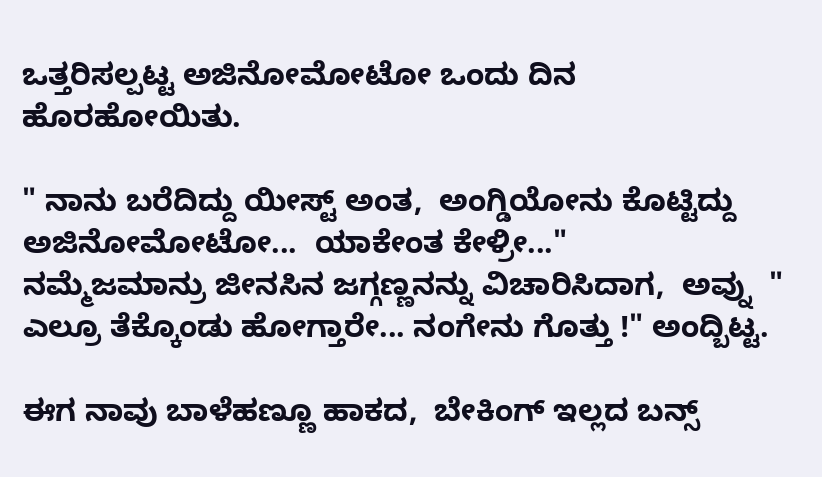ಒತ್ತರಿಸಲ್ಪಟ್ಟ ಅಜಿನೋಮೋಟೋ ಒಂದು ದಿನ ಹೊರಹೋಯಿತು.

" ನಾನು ಬರೆದಿದ್ದು ಯೀಸ್ಟ್ ಅಂತ,  ಅಂಗ್ಡಿಯೋನು ಕೊಟ್ಟಿದ್ದು ಅಜಿನೋಮೋಟೋ...  ಯಾಕೇಂತ ಕೇಳ್ರೀ..."
ನಮ್ಮೆಜಮಾನ್ರು ಜೀನಸಿನ ಜಗ್ಗಣ್ಣನನ್ನು ವಿಚಾರಿಸಿದಾಗ,  ಅವ್ನು  " ಎಲ್ರೂ ತೆಕ್ಕೊಂಡು ಹೋಗ್ತಾರೇ... ನಂಗೇನು ಗೊತ್ತು !" ಅಂದ್ಬಿಟ್ಟ.

ಈಗ ನಾವು ಬಾಳೆಹಣ್ಣೂ ಹಾಕದ,  ಬೇಕಿಂಗ್ ಇಲ್ಲದ ಬನ್ಸ್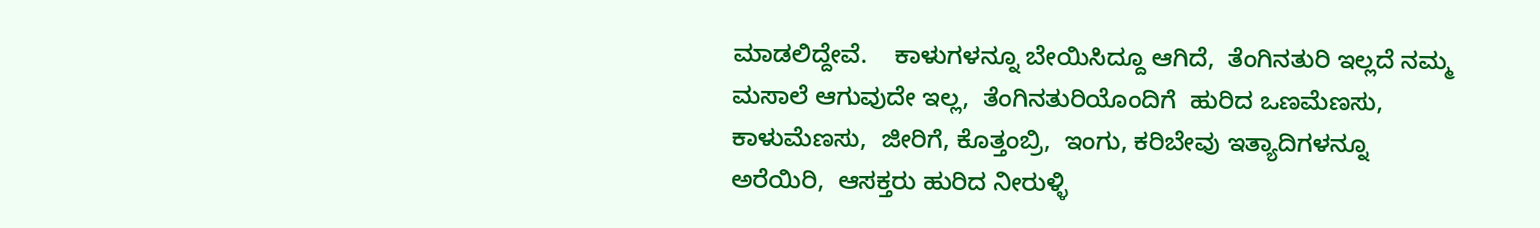ಮಾಡಲಿದ್ದೇವೆ.    ಕಾಳುಗಳನ್ನೂ ಬೇಯಿಸಿದ್ದೂ ಆಗಿದೆ,  ತೆಂಗಿನತುರಿ ಇಲ್ಲದೆ ನಮ್ಮ ಮಸಾಲೆ ಆಗುವುದೇ ಇಲ್ಲ,  ತೆಂಗಿನತುರಿಯೊಂದಿಗೆ  ಹುರಿದ ಒಣಮೆಣಸು,  ಕಾಳುಮೆಣಸು,  ಜೀರಿಗೆ, ಕೊತ್ತಂಬ್ರಿ,  ಇಂಗು, ಕರಿಬೇವು ಇತ್ಯಾದಿಗಳನ್ನೂ ಅರೆಯಿರಿ,  ಆಸಕ್ತರು ಹುರಿದ ನೀರುಳ್ಳಿ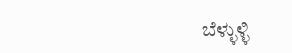ಬೆಳ್ಳುಳ್ಳಿ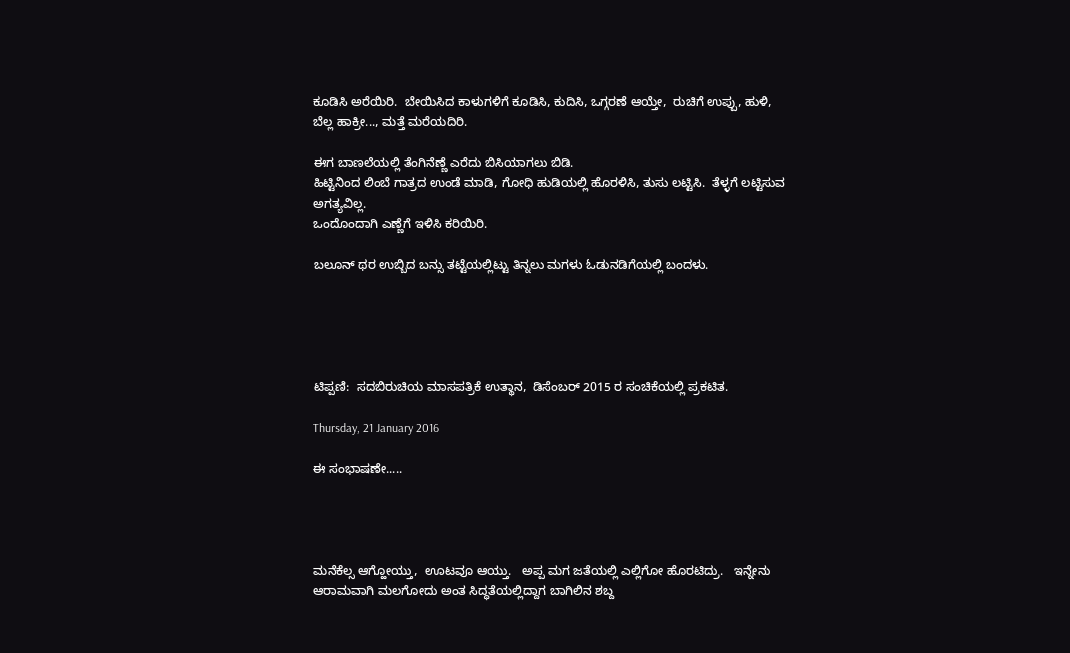ಕೂಡಿಸಿ ಅರೆಯಿರಿ.  ಬೇಯಿಸಿದ ಕಾಳುಗಳಿಗೆ ಕೂಡಿಸಿ, ಕುದಿಸಿ, ಒಗ್ಗರಣೆ ಆಯ್ತೇ,  ರುಚಿಗೆ ಉಪ್ಪು, ಹುಳಿ, ಬೆಲ್ಲ ಹಾಕ್ರೀ..., ಮತ್ತೆ ಮರೆಯದಿರಿ.

ಈಗ ಬಾಣಲೆಯಲ್ಲಿ ತೆಂಗಿನೆಣ್ಣೆ ಎರೆದು ಬಿಸಿಯಾಗಲು ಬಿಡಿ.
ಹಿಟ್ಟಿನಿಂದ ಲಿಂಬೆ ಗಾತ್ರದ ಉಂಡೆ ಮಾಡಿ, ಗೋಧಿ ಹುಡಿಯಲ್ಲಿ ಹೊರಳಿಸಿ, ತುಸು ಲಟ್ಟಿಸಿ.  ತೆಳ್ಳಗೆ ಲಟ್ಟಿಸುವ ಅಗತ್ಯವಿಲ್ಲ.
ಒಂದೊಂದಾಗಿ ಎಣ್ಣೆಗೆ ಇಳಿಸಿ ಕರಿಯಿರಿ.

ಬಲೂನ್ ಥರ ಉಬ್ಬಿದ ಬನ್ಸು ತಟ್ಟೆಯಲ್ಲಿಟ್ಟು ತಿನ್ನಲು ಮಗಳು ಓಡುನಡಿಗೆಯಲ್ಲಿ ಬಂದಳು.





ಟಿಪ್ಪಣಿ:  ಸದಬಿರುಚಿಯ ಮಾಸಪತ್ರಿಕೆ ಉತ್ಥಾನ,  ಡಿಸೆಂಬರ್ 2015 ರ ಸಂಚಿಕೆಯಲ್ಲಿ ಪ್ರಕಟಿತ.

Thursday, 21 January 2016

ಈ ಸಂಭಾಷಣೇ.....




ಮನೆಕೆಲ್ಸ ಆಗ್ಹೋಯ್ತು,  ಊಟವೂ ಆಯ್ತು.   ಅಪ್ಪ ಮಗ ಜತೆಯಲ್ಲಿ ಎಲ್ಲಿಗೋ ಹೊರಟಿದ್ರು.   ಇನ್ನೇನು ಆರಾಮವಾಗಿ ಮಲಗೋದು ಅಂತ ಸಿದ್ಧತೆಯಲ್ಲಿದ್ದಾಗ ಬಾಗಿಲಿನ ಶಬ್ದ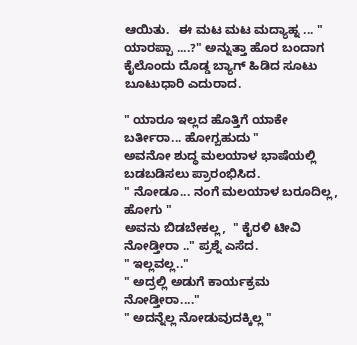ಆಯಿತು.   ಈ ಮಟ ಮಟ ಮದ್ಯಾಹ್ನ ... " ಯಾರಪ್ಪಾ ....?" ಅನ್ನುತ್ತಾ ಹೊರ ಬಂದಾಗ ಕೈಲೊಂದು ದೊಡ್ಡ ಬ್ಯಾಗ್ ಹಿಡಿದ ಸೂಟು ಬೂಟುಧಾರಿ ಎದುರಾದ.

" ಯಾರೂ ಇಲ್ಲದ ಹೊತ್ತಿಗೆ ಯಾಕೇ ಬರ್ತೀರಾ... ಹೋಗ್ಬಹುದು "
ಅವನೋ ಶುದ್ಧ ಮಲಯಾಳ ಭಾಷೆಯಲ್ಲಿ ಬಡಬಡಿಸಲು ಪ್ರಾರಂಭಿಸಿದ.
" ನೋಡೂ... ನಂಗೆ ಮಲಯಾಳ ಬರೂದಿಲ್ಲ,  ಹೋಗು "
ಅವನು ಬಿಡಬೇಕಲ್ಲ,  " ಕೈರಳಿ ಟೀವಿ ನೋಡ್ತೀರಾ .." ಪ್ರಶ್ನೆ ಎಸೆದ.
" ಇಲ್ಲವಲ್ಲ.."
" ಅದ್ರಲ್ಲಿ ಅಡುಗೆ ಕಾರ್ಯಕ್ರಮ ನೋಡ್ತೀರಾ...."
" ಅದನ್ನೆಲ್ಲ ನೋಡುವುದಕ್ಕಿಲ್ಲ "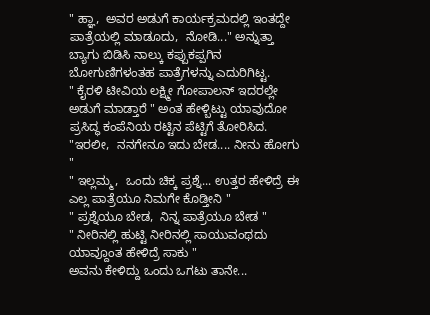" ಹ್ಞಾ,  ಅವರ ಅಡುಗೆ ಕಾರ್ಯಕ್ರಮದಲ್ಲಿ ಇಂತದ್ದೇ ಪಾತ್ರೆಯಲ್ಲಿ ಮಾಡೂದು,  ನೋಡಿ..." ಅನ್ನುತ್ತಾ ಬ್ಯಾಗು ಬಿಡಿಸಿ ನಾಲ್ಕು ಕಪ್ಪುಕಪ್ಪಗಿನ ಬೋಗುಣಿಗಳಂತಹ ಪಾತ್ರೆಗಳನ್ನು ಎದುರಿಗಿಟ್ಟ.
" ಕೈರಳಿ ಟೀವಿಯ ಲಕ್ಷ್ಮೀ ಗೋಪಾಲನ್ ಇದರಲ್ಲೇ ಅಡುಗೆ ಮಾಡ್ತಾರೆ " ಅಂತ ಹೇಳ್ಬಿಟ್ಟು ಯಾವುದೋ ಪ್ರಸಿದ್ಧ ಕಂಪೆನಿಯ ರಟ್ಟಿನ ಪೆಟ್ಟಿಗೆ ತೋರಿಸಿದ.
"ಇರಲೀ,  ನನಗೇನೂ ಇದು ಬೇಡ.... ನೀನು ಹೋಗು "
" ಇಲ್ಲಮ್ಮ,  ಒಂದು ಚಿಕ್ಕ ಪ್ರಶ್ನೆ... ಉತ್ತರ ಹೇಳಿದ್ರೆ ಈ ಎಲ್ಲ ಪಾತ್ರೆಯೂ ನಿಮಗೇ ಕೊಡ್ತೀನಿ "
" ಪ್ರಶ್ನೆಯೂ ಬೇಡ,  ನಿನ್ನ ಪಾತ್ರೆಯೂ ಬೇಡ "
" ನೀರಿನಲ್ಲಿ ಹುಟ್ಟಿ ನೀರಿನಲ್ಲಿ ಸಾಯುವಂಥದು ಯಾವ್ದೂಂತ ಹೇಳಿದ್ರೆ ಸಾಕು "
ಅವನು ಕೇಳಿದ್ದು ಒಂದು ಒಗಟು ತಾನೇ...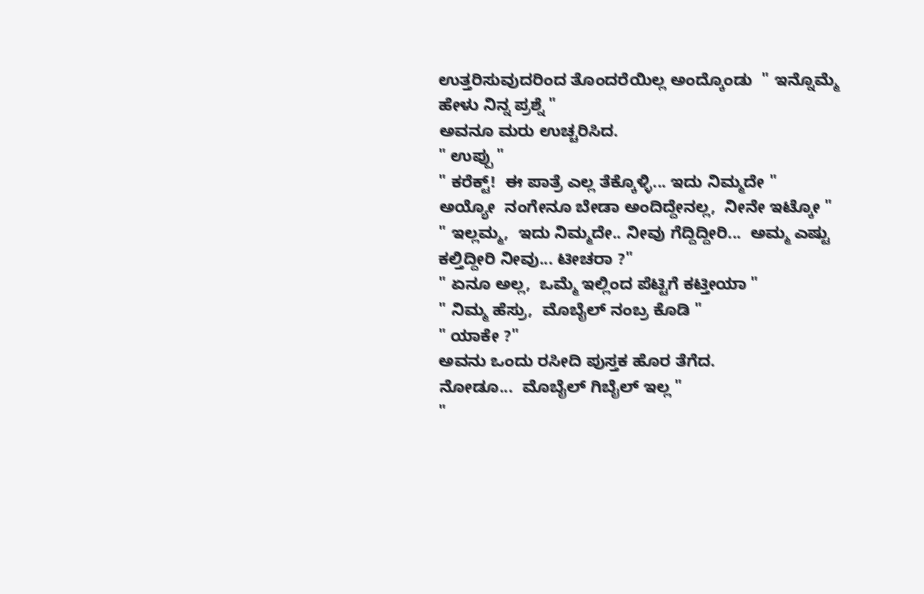ಉತ್ತರಿಸುವುದರಿಂದ ತೊಂದರೆಯಿಲ್ಲ ಅಂದ್ಕೊಂಡು  " ಇನ್ನೊಮ್ಮೆ ಹೇಳು ನಿನ್ನ ಪ್ರಶ್ನೆ "
ಅವನೂ ಮರು ಉಚ್ಚರಿಸಿದ.
" ಉಪ್ಪು "
" ಕರೆಕ್ಟ್!  ಈ ಪಾತ್ರೆ ಎಲ್ಲ ತೆಕ್ಕೊಳ್ಳಿ... ಇದು ನಿಮ್ಮದೇ "
ಅಯ್ಯೋ  ನಂಗೇನೂ ಬೇಡಾ ಅಂದಿದ್ದೇನಲ್ಲ,  ನೀನೇ ಇಟ್ಕೋ "
" ಇಲ್ಲಮ್ಮ,  ಇದು ನಿಮ್ಮದೇ.. ನೀವು ಗೆದ್ದಿದ್ದೀರಿ...  ಅಮ್ಮ ಎಷ್ಟು ಕಲ್ತಿದ್ದೀರಿ ನೀವು... ಟೀಚರಾ ?"
" ಏನೂ ಅಲ್ಲ,  ಒಮ್ಮೆ ಇಲ್ಲಿಂದ ಪೆಟ್ಟಿಗೆ ಕಟ್ತೀಯಾ "
" ನಿಮ್ಮ ಹೆಸ್ರು,  ಮೊಬೈಲ್ ನಂಬ್ರ ಕೊಡಿ "
" ಯಾಕೇ ?"
ಅವನು ಒಂದು ರಸೀದಿ ಪುಸ್ತಕ ಹೊರ ತೆಗೆದ.
ನೋಡೂ...  ಮೊಬೈಲ್ ಗಿಬೈಲ್ ಇಲ್ಲ "
"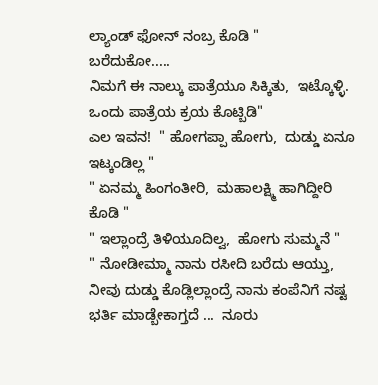ಲ್ಯಾಂಡ್ ಫೋನ್ ನಂಬ್ರ ಕೊಡಿ "
ಬರೆದುಕೋ.....
ನಿಮಗೆ ಈ ನಾಲ್ಕು ಪಾತ್ರೆಯೂ ಸಿಕ್ಕಿತು,  ಇಟ್ಕೊಳ್ಳಿ.  ಒಂದು ಪಾತ್ರೆಯ ಕ್ರಯ ಕೊಟ್ಬಿಡಿ"
ಎಲ ಇವನ!  " ಹೋಗಪ್ಪಾ ಹೋಗು,  ದುಡ್ಡು ಏನೂ ಇಟ್ಕಂಡಿಲ್ಲ "
" ಏನಮ್ಮ ಹಿಂಗಂತೀರಿ,  ಮಹಾಲಕ್ಷ್ಮಿ ಹಾಗಿದ್ದೀರಿ ಕೊಡಿ "
" ಇಲ್ಲಾಂದ್ರೆ ತಿಳಿಯೂದಿಲ್ವ,  ಹೋಗು ಸುಮ್ಮನೆ "
" ನೋಡೀಮ್ಮಾ ನಾನು ರಸೀದಿ ಬರೆದು ಆಯ್ತು,  ನೀವು ದುಡ್ಡು ಕೊಡ್ಲಿಲ್ಲಾಂದ್ರೆ ನಾನು ಕಂಪೆನಿಗೆ ನಷ್ಟ ಭರ್ತಿ ಮಾಡ್ಬೇಕಾಗ್ತದೆ ...  ನೂರು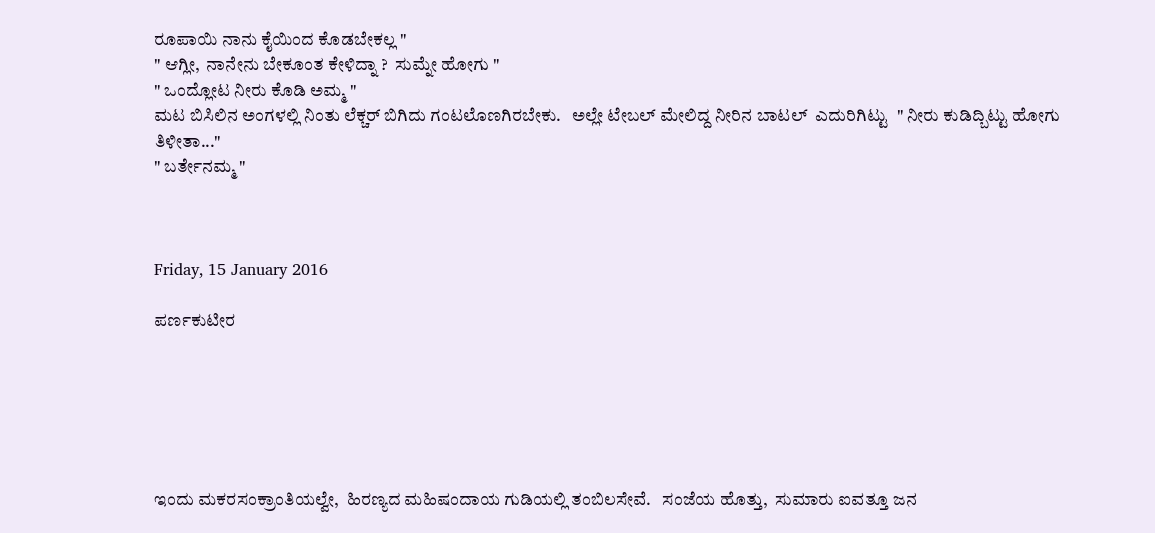ರೂಪಾಯಿ ನಾನು ಕೈಯಿಂದ ಕೊಡಬೇಕಲ್ಲ "
" ಆಗ್ಲೀ,  ನಾನೇನು ಬೇಕೂಂತ ಕೇಳಿದ್ನಾ ?  ಸುಮ್ನೇ ಹೋಗು "
" ಒಂದ್ಲೋಟ ನೀರು ಕೊಡಿ ಅಮ್ಮ "
ಮಟ ಬಿಸಿಲಿನ ಅಂಗಳಲ್ಲಿ ನಿಂತು ಲೆಕ್ಚರ್ ಬಿಗಿದು ಗಂಟಲೊಣಗಿರಬೇಕು.   ಅಲ್ಲೇ ಟೇಬಲ್ ಮೇಲಿದ್ದ ನೀರಿನ ಬಾಟಲ್  ಎದುರಿಗಿಟ್ಟು  " ನೀರು ಕುಡಿದ್ಬಿಟ್ಟು ಹೋಗು ತಿಳೀತಾ..."
" ಬರ್ತೇನಮ್ಮ "



Friday, 15 January 2016

ಪರ್ಣಕುಟೀರ






ಇಂದು ಮಕರಸಂಕ್ರಾಂತಿಯಲ್ವೇ,  ಹಿರಣ್ಯದ ಮಹಿಷಂದಾಯ ಗುಡಿಯಲ್ಲಿ ತಂಬಿಲಸೇವೆ.   ಸಂಜೆಯ ಹೊತ್ತು,  ಸುಮಾರು ಐವತ್ತೂ ಜನ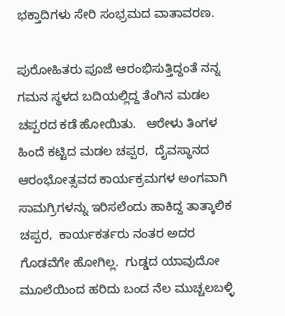ಭಕ್ತಾದಿಗಳು ಸೇರಿ ಸಂಭ್ರಮದ ವಾತಾವರಣ.

ಪುರೋಹಿತರು ಪೂಜೆ ಆರಂಭಿಸುತ್ತಿದ್ದಂತೆ ನನ್ನ ಗಮನ ಸ್ಥಳದ ಬದಿಯಲ್ಲಿದ್ದ ತೆಂಗಿನ ಮಡಲ ಚಪ್ಪರದ ಕಡೆ ಹೋಯಿತು.   ಆರೇಳು ತಿಂಗಳ ಹಿಂದೆ ಕಟ್ಟಿದ ಮಡಲ ಚಪ್ಪರ,  ದೈವಸ್ಥಾನದ ಆರಂಭೋತ್ಸವದ ಕಾರ್ಯಕ್ರಮಗಳ ಅಂಗವಾಗಿ ಸಾಮಗ್ರಿಗಳನ್ನು ಇರಿಸಲೆಂದು ಹಾಕಿದ್ದ ತಾತ್ಕಾಲಿಕ ಚಪ್ಪರ,  ಕಾರ್ಯಕರ್ತರು ನಂತರ ಅದರ ಗೊಡವೆಗೇ ಹೋಗಿಲ್ಲ.  ಗುಡ್ಡದ ಯಾವುದೋ ಮೂಲೆಯಿಂದ ಹರಿದು ಬಂದ ನೆಲ ಮುಚ್ಚಲಬಳ್ಳಿ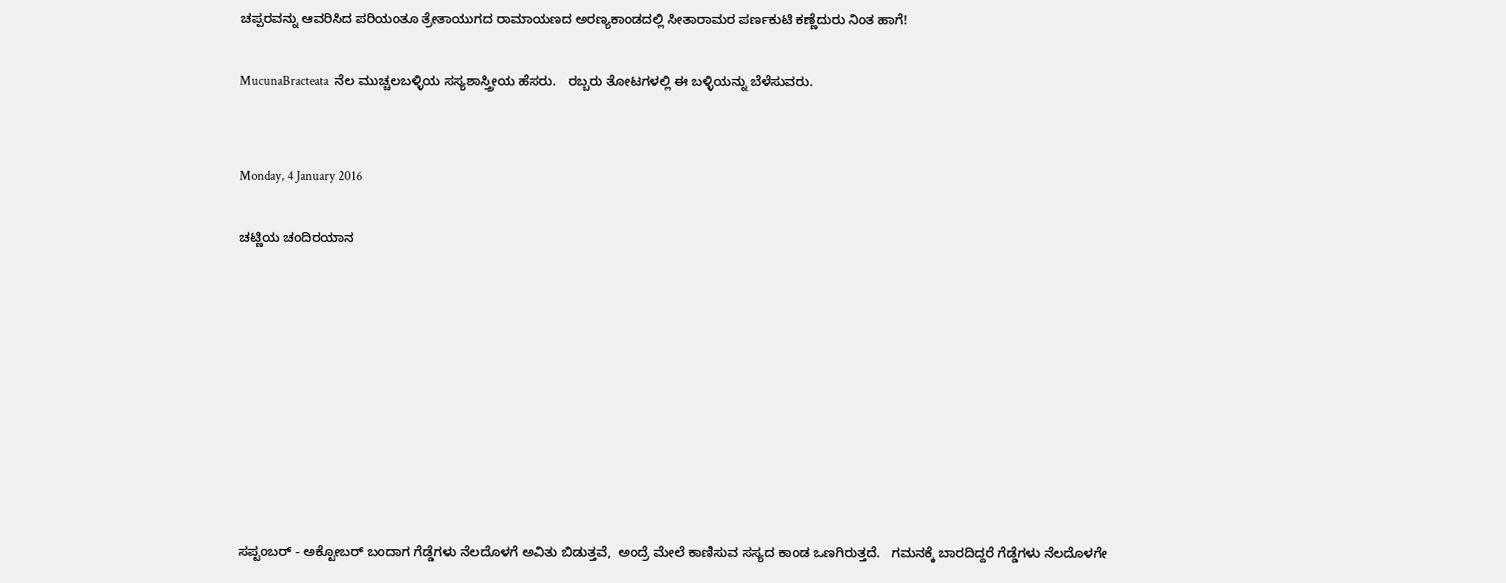ಚಪ್ಪರವನ್ನು ಆವರಿಸಿದ ಪರಿಯಂತೂ ತ್ರೇತಾಯುಗದ ರಾಮಾಯಣದ ಅರಣ್ಯಕಾಂಡದಲ್ಲಿ ಸೀತಾರಾಮರ ಪರ್ಣಕುಟಿ ಕಣ್ಣೆದುರು ನಿಂತ ಹಾಗೆ!

MucunaBracteata  ನೆಲ ಮುಚ್ಚಲಬಳ್ಳಿಯ ಸಸ್ಯಶಾಸ್ತ್ರೀಯ ಹೆಸರು.   ರಬ್ಬರು ತೋಟಗಳಲ್ಲಿ ಈ ಬಳ್ಳಿಯನ್ನು ಬೆಳೆಸುವರು.


Monday, 4 January 2016

ಚಟ್ಣಿಯ ಚಂದಿರಯಾನ









ಸಪ್ಟಂಬರ್ - ಅಕ್ಟೋಬರ್ ಬಂದಾಗ ಗೆಡ್ಡೆಗಳು ನೆಲದೊಳಗೆ ಅವಿತು ಬಿಡುತ್ತವೆ,  ಅಂದ್ರೆ ಮೇಲೆ ಕಾಣಿಸುವ ಸಸ್ಯದ ಕಾಂಡ ಒಣಗಿರುತ್ತದೆ.   ಗಮನಕ್ಕೆ ಬಾರದಿದ್ದರೆ ಗೆಡ್ಡೆಗಳು ನೆಲದೊಳಗೇ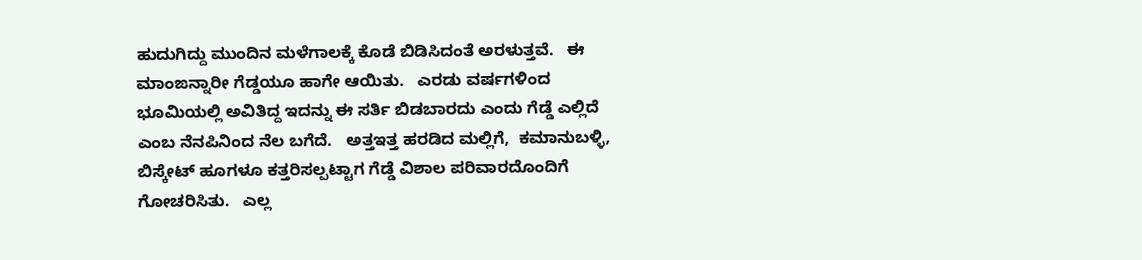ಹುದುಗಿದ್ದು ಮುಂದಿನ ಮಳೆಗಾಲಕ್ಕೆ ಕೊಡೆ ಬಿಡಿಸಿದಂತೆ ಅರಳುತ್ತವೆ.   ಈ ಮಾಂಙನ್ನಾರೀ ಗೆಡ್ಡಯೂ ಹಾಗೇ ಆಯಿತು.   ಎರಡು ವರ್ಷಗಳಿಂದ  ಭೂಮಿಯಲ್ಲಿ ಅವಿತಿದ್ದ ಇದನ್ನು ಈ ಸರ್ತಿ ಬಿಡಬಾರದು ಎಂದು ಗೆಡ್ಡೆ ಎಲ್ಲಿದೆ ಎಂಬ ನೆನಪಿನಿಂದ ನೆಲ ಬಗೆದೆ.   ಅತ್ತಇತ್ತ ಹರಡಿದ ಮಲ್ಲಿಗೆ,  ಕಮಾನುಬಳ್ಳಿ,  ಬಿಸ್ಕೇಟ್ ಹೂಗಳೂ ಕತ್ತರಿಸಲ್ಪಟ್ಟಾಗ ಗೆಡ್ಡೆ ವಿಶಾಲ ಪರಿವಾರದೊಂದಿಗೆ ಗೋಚರಿಸಿತು.   ಎಲ್ಲ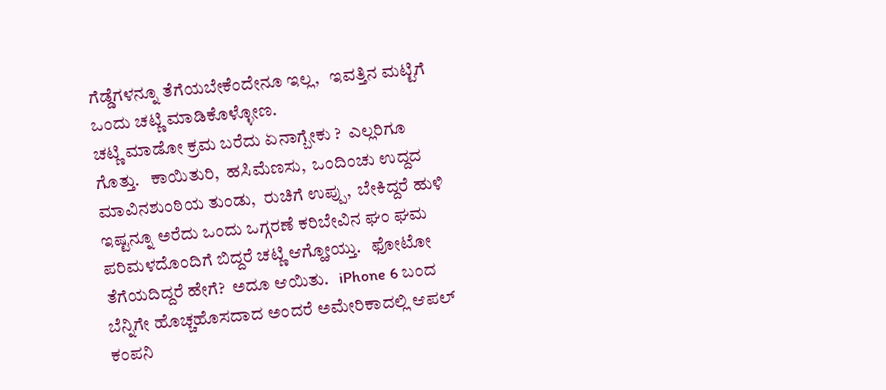ಗೆಡ್ಡೆಗಳನ್ನೂ ತೆಗೆಯಬೇಕೆಂದೇನೂ ಇಲ್ಲ,   ಇವತ್ತಿನ ಮಟ್ಟಿಗೆ ಒಂದು ಚಟ್ಣಿ ಮಾಡಿಕೊಳ್ಳೋಣ.
ಚಟ್ಣಿ ಮಾಡೋ ಕ್ರಮ ಬರೆದು ಏನಾಗ್ಬೇಕು ?  ಎಲ್ಲರಿಗೂ ಗೊತ್ತು.   ಕಾಯಿತುರಿ,  ಹಸಿಮೆಣಸು,  ಒಂದಿಂಚು ಉದ್ದದ ಮಾವಿನಶುಂಠಿಯ ತುಂಡು,  ರುಚಿಗೆ ಉಪ್ಪು,  ಬೇಕಿದ್ದರೆ ಹುಳಿ ಇಷ್ಟನ್ನೂ ಅರೆದು ಒಂದು ಒಗ್ಗರಣೆ ಕರಿಬೇವಿನ ಘಂ ಘಮ ಪರಿಮಳದೊಂದಿಗೆ ಬಿದ್ದರೆ ಚಟ್ಣಿ ಆಗ್ಹೋಯ್ತು.   ಫೋಟೋ ತೆಗೆಯದಿದ್ದರೆ ಹೇಗೆ?  ಅದೂ ಆಯಿತು.   iPhone 6 ಬಂದ ಬೆನ್ನಿಗೇ ಹೊಚ್ಚಹೊಸದಾದ ಅಂದರೆ ಅಮೇರಿಕಾದಲ್ಲಿ ಆಪಲ್ ಕಂಪನಿ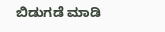ಬಿಡುಗಡೆ ಮಾಡಿ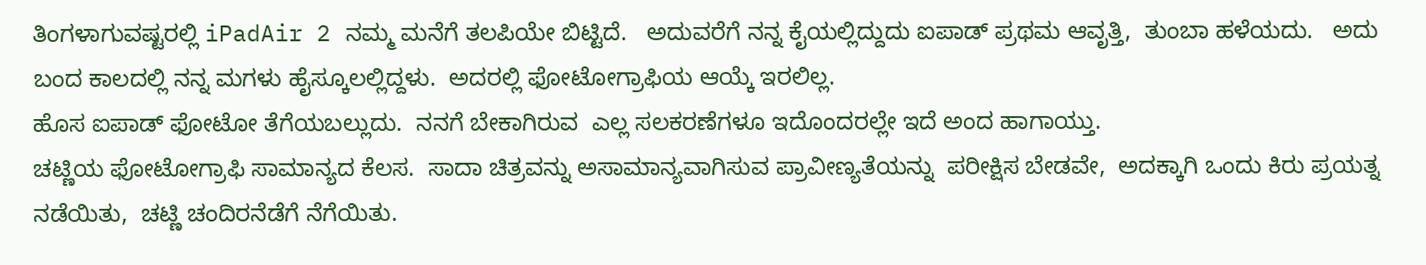ತಿಂಗಳಾಗುವಷ್ಟರಲ್ಲಿ iPadAir 2 ನಮ್ಮ ಮನೆಗೆ ತಲಪಿಯೇ ಬಿಟ್ಟಿದೆ.   ಅದುವರೆಗೆ ನನ್ನ ಕೈಯಲ್ಲಿದ್ದುದು ಐಪಾಡ್ ಪ್ರಥಮ ಆವೃತ್ತಿ,  ತುಂಬಾ ಹಳೆಯದು.   ಅದು ಬಂದ ಕಾಲದಲ್ಲಿ ನನ್ನ ಮಗಳು ಹೈಸ್ಕೂಲಲ್ಲಿದ್ದಳು.  ಅದರಲ್ಲಿ ಫೋಟೋಗ್ರಾಫಿಯ ಆಯ್ಕೆ ಇರಲಿಲ್ಲ.
ಹೊಸ ಐಪಾಡ್ ಫೋಟೋ ತೆಗೆಯಬಲ್ಲುದು.  ನನಗೆ ಬೇಕಾಗಿರುವ  ಎಲ್ಲ ಸಲಕರಣೆಗಳೂ ಇದೊಂದರಲ್ಲೇ ಇದೆ ಅಂದ ಹಾಗಾಯ್ತು.
ಚಟ್ಣಿಯ ಫೋಟೋಗ್ರಾಫಿ ಸಾಮಾನ್ಯದ ಕೆಲಸ.  ಸಾದಾ ಚಿತ್ರವನ್ನು ಅಸಾಮಾನ್ಯವಾಗಿಸುವ ಪ್ರಾವೀಣ್ಯತೆಯನ್ನು  ಪರೀಕ್ಷಿಸ ಬೇಡವೇ,  ಅದಕ್ಕಾಗಿ ಒಂದು ಕಿರು ಪ್ರಯತ್ನ ನಡೆಯಿತು,  ಚಟ್ಣಿ ಚಂದಿರನೆಡೆಗೆ ನೆಗೆಯಿತು.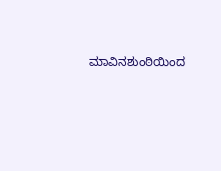ಮಾವಿನಶುಂಠಿಯಿಂದ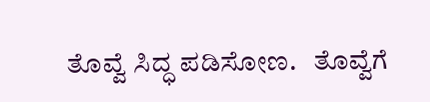ತೊವ್ವೆ ಸಿದ್ಧ ಪಡಿಸೋಣ.   ತೊವ್ವೆಗೆ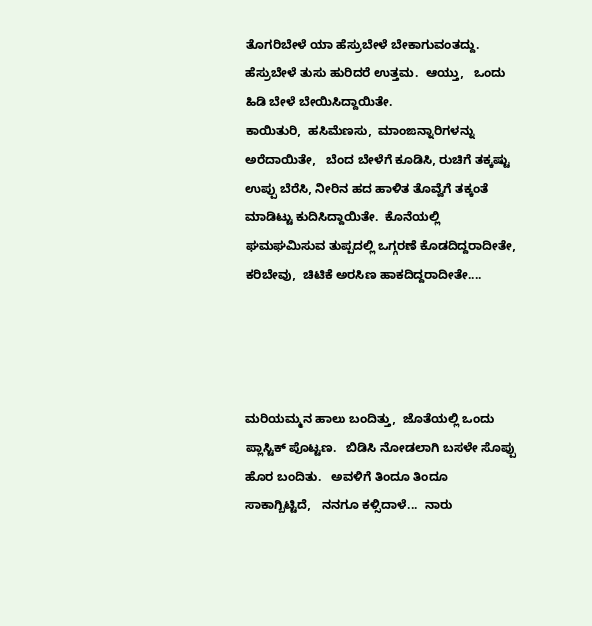ತೊಗರಿಬೇಳೆ ಯಾ ಹೆಸ್ರುಬೇಳೆ ಬೇಕಾಗುವಂತದ್ದು.   ಹೆಸ್ರುಬೇಳೆ ತುಸು ಹುರಿದರೆ ಉತ್ತಮ.  ಆಯ್ತು,   ಒಂದು ಹಿಡಿ ಬೇಳೆ ಬೇಯಿಸಿದ್ದಾಯಿತೇ.
ಕಾಯಿತುರಿ,  ಹಸಿಮೆಣಸು,  ಮಾಂಙನ್ನಾರಿಗಳನ್ನು  ಅರೆದಾಯಿತೇ,   ಬೆಂದ ಬೇಳೆಗೆ ಕೂಡಿಸಿ, ರುಚಿಗೆ ತಕ್ಕಷ್ಟು ಉಪ್ಪು ಬೆರೆಸಿ, ನೀರಿನ ಹದ ಹಾಳಿತ ತೊವ್ವೆಗೆ ತಕ್ಕಂತೆ ಮಾಡಿಟ್ಟು ಕುದಿಸಿದ್ದಾಯಿತೇ.  ಕೊನೆಯಲ್ಲಿ ಘಮಘಮಿಸುವ ತುಪ್ಪದಲ್ಲಿ ಒಗ್ಗರಣೆ ಕೊಡದಿದ್ದರಾದೀತೇ,  ಕರಿಬೇವು,  ಚಿಟಿಕೆ ಅರಸಿಣ ಹಾಕದಿದ್ದರಾದೀತೇ....




ಮರಿಯಮ್ಮನ ಹಾಲು ಬಂದಿತ್ತು,  ಜೊತೆಯಲ್ಲಿ ಒಂದು ಪ್ಲಾಸ್ಟಿಕ್ ಪೊಟ್ಟಣ.   ಬಿಡಿಸಿ ನೋಡಲಾಗಿ ಬಸಳೇ ಸೊಪ್ಪು ಹೊರ ಬಂದಿತು.   ಅವಳಿಗೆ ತಿಂದೂ ತಿಂದೂ ಸಾಕಾಗ್ಬಿಟ್ಟಿದೆ,   ನನಗೂ ಕಳ್ಸಿದಾಳೆ...  ನಾರು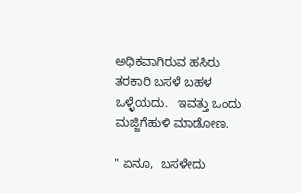ಅಧಿಕವಾಗಿರುವ ಹಸಿರು ತರಕಾರಿ ಬಸಳೆ ಬಹಳ ಒಳ್ಳೆಯದು.   ಇವತ್ತು ಒಂದು ಮಜ್ಜಿಗೆಹುಳಿ ಮಾಡೋಣ.

" ಏನೂ,  ಬಸಳೇದು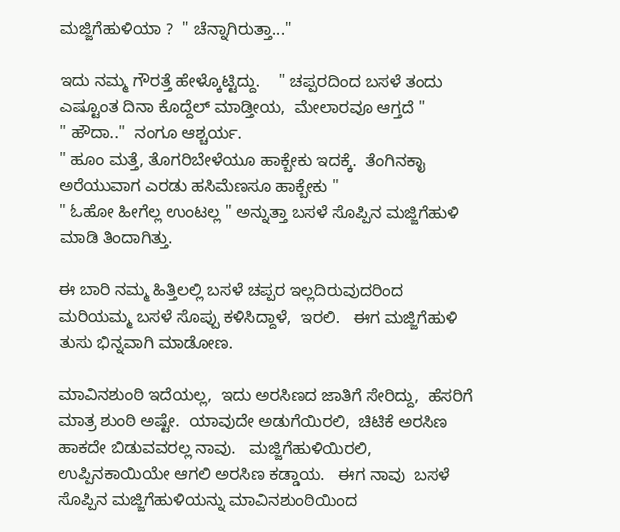ಮಜ್ಜಿಗೆಹುಳಿಯಾ ?  " ಚೆನ್ನಾಗಿರುತ್ತಾ..."

ಇದು ನಮ್ಮ ಗೌರತ್ತೆ ಹೇಳ್ಕೊಟ್ಟಿದ್ದು.    " ಚಪ್ಪರದಿಂದ ಬಸಳೆ ತಂದು ಎಷ್ಟೂಂತ ದಿನಾ ಕೊದ್ದೆಲ್ ಮಾಡ್ತೀಯ,  ಮೇಲಾರವೂ ಆಗ್ತದೆ "
" ಹೌದಾ.."  ನಂಗೂ ಆಶ್ಚರ್ಯ.
" ಹೂಂ ಮತ್ತೆ, ತೊಗರಿಬೇಳೆಯೂ ಹಾಕ್ಬೇಕು ಇದಕ್ಕೆ.  ತೆಂಗಿನಕಾೖ ಅರೆಯುವಾಗ ಎರಡು ಹಸಿಮೆಣಸೂ ಹಾಕ್ಬೇಕು "
" ಓಹೋ ಹೀಗೆಲ್ಲ ಉಂಟಲ್ಲ " ಅನ್ನುತ್ತಾ ಬಸಳೆ ಸೊಪ್ಪಿನ ಮಜ್ಜಿಗೆಹುಳಿ ಮಾಡಿ ತಿಂದಾಗಿತ್ತು.

ಈ ಬಾರಿ ನಮ್ಮ ಹಿತ್ತಿಲಲ್ಲಿ ಬಸಳೆ ಚಪ್ಪರ ಇಲ್ಲದಿರುವುದರಿಂದ ಮರಿಯಮ್ಮ ಬಸಳೆ ಸೊಪ್ಪು ಕಳಿಸಿದ್ದಾಳೆ,  ಇರಲಿ.   ಈಗ ಮಜ್ಜಿಗೆಹುಳಿ ತುಸು ಭಿನ್ನವಾಗಿ ಮಾಡೋಣ.

ಮಾವಿನಶುಂಠಿ ಇದೆಯಲ್ಲ,  ಇದು ಅರಸಿಣದ ಜಾತಿಗೆ ಸೇರಿದ್ದು,  ಹೆಸರಿಗೆ ಮಾತ್ರ ಶುಂಠಿ ಅಷ್ಟೇ.  ಯಾವುದೇ ಅಡುಗೆಯಿರಲಿ,  ಚಿಟಿಕೆ ಅರಸಿಣ ಹಾಕದೇ ಬಿಡುವವರಲ್ಲ ನಾವು.   ಮಜ್ಜಿಗೆಹುಳಿಯಿರಲಿ, ಉಪ್ಪಿನಕಾಯಿಯೇ ಆಗಲಿ ಅರಸಿಣ ಕಡ್ಡಾಯ.   ಈಗ ನಾವು  ಬಸಳೆ ಸೊಪ್ಪಿನ ಮಜ್ಜಿಗೆಹುಳಿಯನ್ನು ಮಾವಿನಶುಂಠಿಯಿಂದ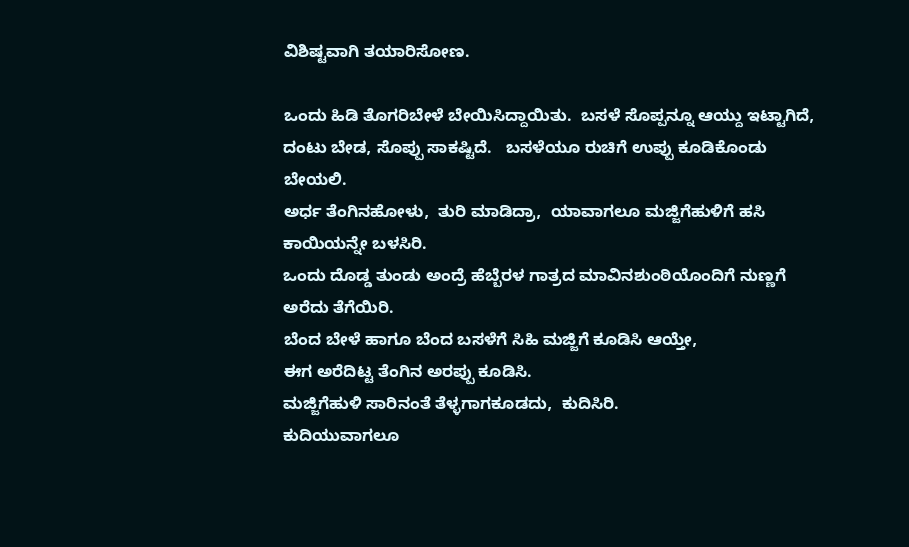ವಿಶಿಷ್ಟವಾಗಿ ತಯಾರಿಸೋಣ.

ಒಂದು ಹಿಡಿ ತೊಗರಿಬೇಳೆ ಬೇಯಿಸಿದ್ದಾಯಿತು.  ಬಸಳೆ ಸೊಪ್ಪನ್ನೂ ಆಯ್ದು ಇಟ್ಟಾಗಿದೆ,  ದಂಟು ಬೇಡ, ಸೊಪ್ಪು ಸಾಕಷ್ಟಿದೆ.   ಬಸಳೆಯೂ ರುಚಿಗೆ ಉಪ್ಪು ಕೂಡಿಕೊಂಡು ಬೇಯಲಿ.
ಅರ್ಧ ತೆಂಗಿನಹೋಳು,  ತುರಿ ಮಾಡಿದ್ರಾ,  ಯಾವಾಗಲೂ ಮಜ್ಜಿಗೆಹುಳಿಗೆ ಹಸಿ ಕಾಯಿಯನ್ನೇ ಬಳಸಿರಿ.
ಒಂದು ದೊಡ್ಡ ತುಂಡು ಅಂದ್ರೆ ಹೆಬ್ಬೆರಳ ಗಾತ್ರದ ಮಾವಿನಶುಂಠಿಯೊಂದಿಗೆ ನುಣ್ಣಗೆ ಅರೆದು ತೆಗೆಯಿರಿ.
ಬೆಂದ ಬೇಳೆ ಹಾಗೂ ಬೆಂದ ಬಸಳೆಗೆ ಸಿಹಿ ಮಜ್ಜಿಗೆ ಕೂಡಿಸಿ ಆಯ್ತೇ,
ಈಗ ಅರೆದಿಟ್ಟ ತೆಂಗಿನ ಅರಪ್ಪು ಕೂಡಿಸಿ.
ಮಜ್ಜಿಗೆಹುಳಿ ಸಾರಿನಂತೆ ತೆಳ್ಳಗಾಗಕೂಡದು,  ಕುದಿಸಿರಿ.
ಕುದಿಯುವಾಗಲೂ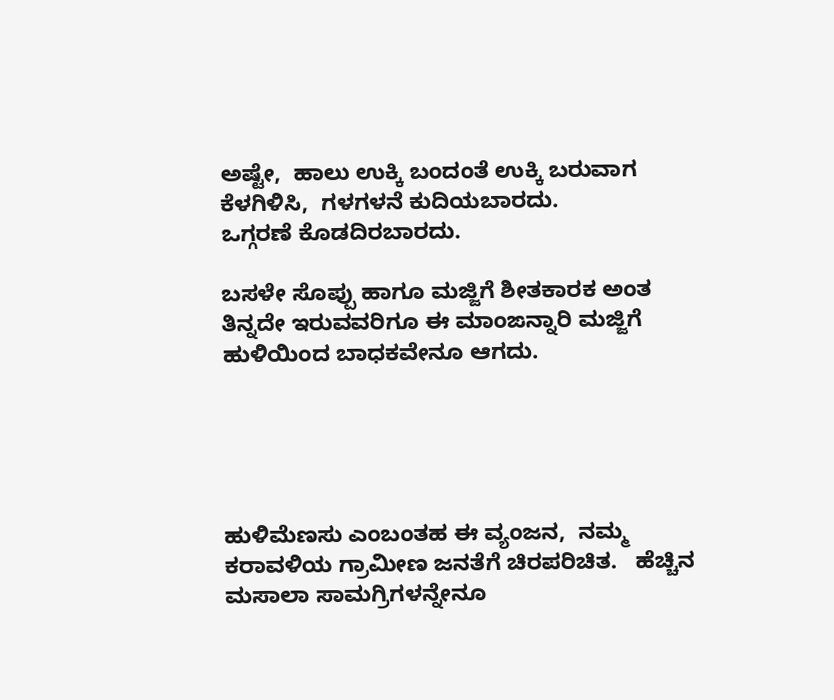ಅಷ್ಟೇ,  ಹಾಲು ಉಕ್ಕಿ ಬಂದಂತೆ ಉಕ್ಕಿ ಬರುವಾಗ ಕೆಳಗಿಳಿಸಿ,  ಗಳಗಳನೆ ಕುದಿಯಬಾರದು.
ಒಗ್ಗರಣೆ ಕೊಡದಿರಬಾರದು.

ಬಸಳೇ ಸೊಪ್ಪು ಹಾಗೂ ಮಜ್ಜಿಗೆ ಶೀತಕಾರಕ ಅಂತ ತಿನ್ನದೇ ಇರುವವರಿಗೂ ಈ ಮಾಂಙನ್ನಾರಿ ಮಜ್ಜಿಗೆ ಹುಳಿಯಿಂದ ಬಾಧಕವೇನೂ ಆಗದು.





ಹುಳಿಮೆಣಸು ಎಂಬಂತಹ ಈ ವ್ಯಂಜನ,  ನಮ್ಮ ಕರಾವಳಿಯ ಗ್ರಾಮೀಣ ಜನತೆಗೆ ಚಿರಪರಿಚಿತ.   ಹೆಚ್ಚಿನ ಮಸಾಲಾ ಸಾಮಗ್ರಿಗಳನ್ನೇನೂ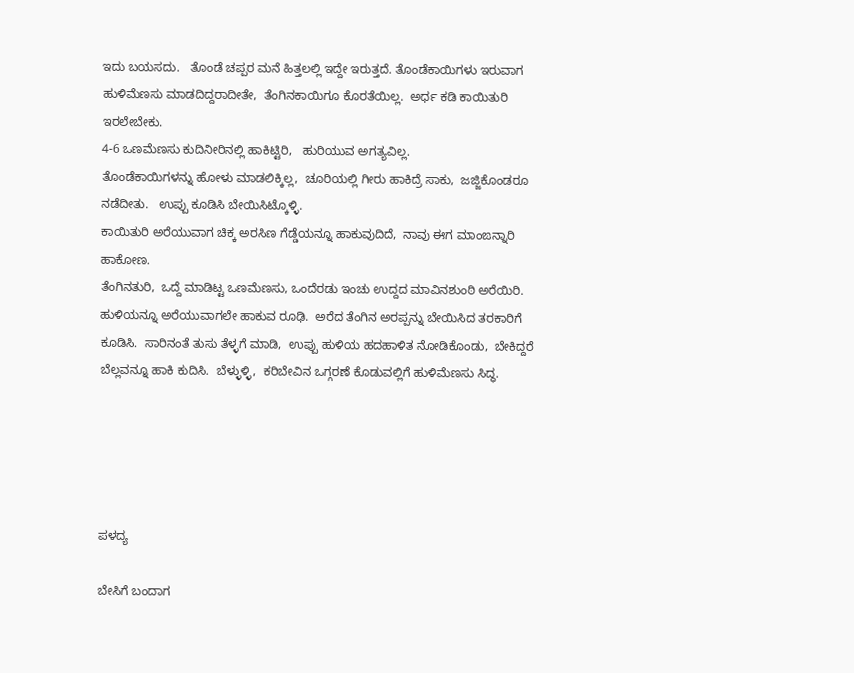ಇದು ಬಯಸದು.   ತೊಂಡೆ ಚಪ್ಪರ ಮನೆ ಹಿತ್ತಲಲ್ಲಿ ಇದ್ದೇ ಇರುತ್ತದೆ. ತೊಂಡೆಕಾಯಿಗಳು ಇರುವಾಗ ಹುಳಿಮೆಣಸು ಮಾಡದಿದ್ದರಾದೀತೇ,  ತೆಂಗಿನಕಾಯಿಗೂ ಕೊರತೆಯಿಲ್ಲ.  ಅರ್ಧ ಕಡಿ ಕಾಯಿತುರಿ ಇರಲೇಬೇಕು.
4-6 ಒಣಮೆಣಸು ಕುದಿನೀರಿನಲ್ಲಿ ಹಾಕಿಟ್ಟಿರಿ,   ಹುರಿಯುವ ಅಗತ್ಯವಿಲ್ಲ.
ತೊಂಡೆಕಾಯಿಗಳನ್ನು ಹೋಳು ಮಾಡಲಿಕ್ಕಿಲ್ಲ,  ಚೂರಿಯಲ್ಲಿ ಗೀರು ಹಾಕಿದ್ರೆ ಸಾಕು,  ಜಜ್ಜಿಕೊಂಡರೂ ನಡೆದೀತು.   ಉಪ್ಪು ಕೂಡಿಸಿ ಬೇಯಿಸಿಟ್ಕೊಳ್ಳಿ.
ಕಾಯಿತುರಿ ಅರೆಯುವಾಗ ಚಿಕ್ಕ ಅರಸಿಣ ಗೆಡ್ಡೆಯನ್ನೂ ಹಾಕುವುದಿದೆ,  ನಾವು ಈಗ ಮಾಂಙನ್ನಾರಿ ಹಾಕೋಣ.
ತೆಂಗಿನತುರಿ,  ಒದ್ದೆ ಮಾಡಿಟ್ಟ ಒಣಮೆಣಸು, ಒಂದೆರಡು ಇಂಚು ಉದ್ದದ ಮಾವಿನಶುಂಠಿ ಅರೆಯಿರಿ.  ಹುಳಿಯನ್ನೂ ಅರೆಯುವಾಗಲೇ ಹಾಕುವ ರೂಢಿ.  ಅರೆದ ತೆಂಗಿನ ಅರಪ್ಪನ್ನು ಬೇಯಿಸಿದ ತರಕಾರಿಗೆ ಕೂಡಿಸಿ.  ಸಾರಿನಂತೆ ತುಸು ತೆಳ್ಳಗೆ ಮಾಡಿ,  ಉಪ್ಪು ಹುಳಿಯ ಹದಹಾಳಿತ ನೋಡಿಕೊಂಡು,  ಬೇಕಿದ್ದರೆ ಬೆಲ್ಲವನ್ನೂ ಹಾಕಿ ಕುದಿಸಿ.  ಬೆಳ್ಳುಳ್ಳಿ,  ಕರಿಬೇವಿನ ಒಗ್ಗರಣೆ ಕೊಡುವಲ್ಲಿಗೆ ಹುಳಿಮೆಣಸು ಸಿದ್ಧ.





ಪಳದ್ಯ

ಬೇಸಿಗೆ ಬಂದಾಗ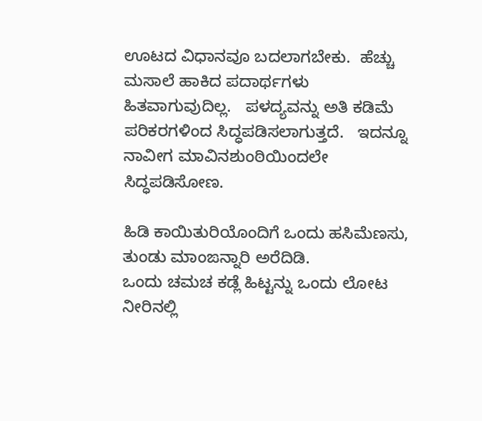ಊಟದ ವಿಧಾನವೂ ಬದಲಾಗಬೇಕು.  ಹೆಚ್ಚು ಮಸಾಲೆ ಹಾಕಿದ ಪದಾರ್ಥಗಳು ಹಿತವಾಗುವುದಿಲ್ಲ.   ಪಳದ್ಯವನ್ನು ಅತಿ ಕಡಿಮೆ ಪರಿಕರಗಳಿಂದ ಸಿದ್ಧಪಡಿಸಲಾಗುತ್ತದೆ.   ಇದನ್ನೂ ನಾವೀಗ ಮಾವಿನಶುಂಠಿಯಿಂದಲೇ ಸಿದ್ಧಪಡಿಸೋಣ.

ಹಿಡಿ ಕಾಯಿತುರಿಯೊಂದಿಗೆ ಒಂದು ಹಸಿಮೆಣಸು,  ತುಂಡು ಮಾಂಙನ್ನಾರಿ ಅರೆದಿಡಿ.
ಒಂದು ಚಮಚ ಕಡ್ಲೆ ಹಿಟ್ಟನ್ನು ಒಂದು ಲೋಟ ನೀರಿನಲ್ಲಿ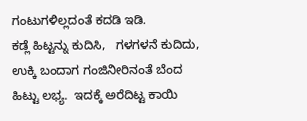ಗಂಟುಗಳಿಲ್ಲದಂತೆ ಕದಡಿ ಇಡಿ.
ಕಡ್ಲೆ ಹಿಟ್ಟನ್ನು ಕುದಿಸಿ,   ಗಳಗಳನೆ ಕುದಿದು,  ಉಕ್ಕಿ ಬಂದಾಗ ಗಂಜಿನೀರಿನಂತೆ ಬೆಂದ ಹಿಟ್ಟು ಲಭ್ಯ.  ಇದಕ್ಕೆ ಅರೆದಿಟ್ಟ ಕಾಯಿ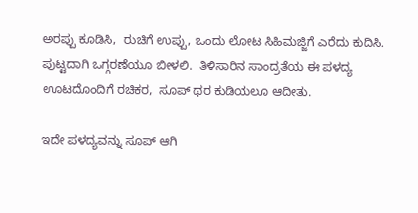ಅರಪ್ಪು ಕೂಡಿಸಿ,  ರುಚಿಗೆ ಉಪ್ಪು, ಒಂದು ಲೋಟ ಸಿಹಿಮಜ್ಜಿಗೆ ಎರೆದು ಕುದಿಸಿ.  ಪುಟ್ಟದಾಗಿ ಒಗ್ಗರಣೆಯೂ ಬೀಳಲಿ.  ತಿಳಿಸಾರಿನ ಸಾಂದ್ರತೆಯ ಈ ಪಳದ್ಯ ಊಟದೊಂದಿಗೆ ರಚಿಕರ,  ಸೂಪ್ ಥರ ಕುಡಿಯಲೂ ಆದೀತು.

ಇದೇ ಪಳದ್ಯವನ್ನು ಸೂಪ್ ಆಗಿ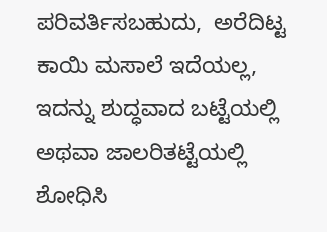ಪರಿವರ್ತಿಸಬಹುದು,  ಅರೆದಿಟ್ಟ ಕಾಯಿ ಮಸಾಲೆ ಇದೆಯಲ್ಲ,  ಇದನ್ನು ಶುದ್ಧವಾದ ಬಟ್ಟೆಯಲ್ಲಿ ಅಥವಾ ಜಾಲರಿತಟ್ಟೆಯಲ್ಲಿ ಶೋಧಿಸಿ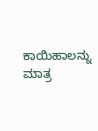ಕಾಯಿಹಾಲನ್ನು ಮಾತ್ರ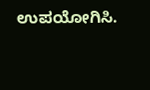ಉಪಯೋಗಿಸಿ.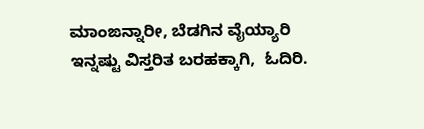ಮಾಂಙನ್ನಾರೀ, ಬೆಡಗಿನ ವೈಯ್ಯಾರಿ
ಇನ್ನಷ್ಟು ವಿಸ್ತರಿತ ಬರಹಕ್ಕಾಗಿ,  ಓದಿರಿ.